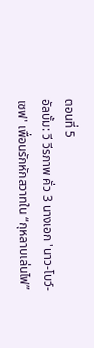ตอนที่ 5
อัลบั้ม: วี วีรภาพ คั่ว 3 นางเอก 'นาว-โบว์-เซฟ' เพื่อนรักหักสวาทใน “กุหลาบเล่นไฟ”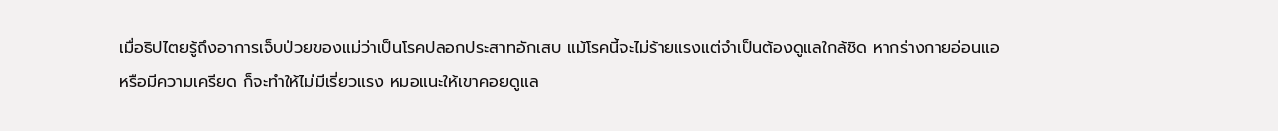เมื่อธิปไตยรู้ถึงอาการเจ็บป่วยของแม่ว่าเป็นโรคปลอกประสาทอักเสบ แม้โรคนี้จะไม่ร้ายแรงแต่จำเป็นต้องดูแลใกล้ชิด หากร่างกายอ่อนแอหรือมีความเครียด ก็จะทำให้ไม่มีเรี่ยวแรง หมอแนะให้เขาคอยดูแล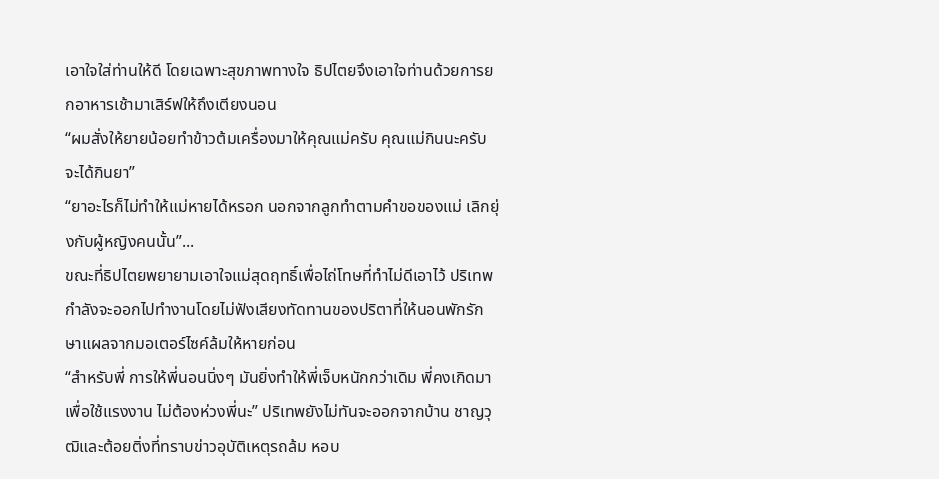เอาใจใส่ท่านให้ดี โดยเฉพาะสุขภาพทางใจ ธิปไตยจึงเอาใจท่านด้วยการยกอาหารเช้ามาเสิร์ฟให้ถึงเตียงนอน
“ผมสั่งให้ยายน้อยทำข้าวต้มเครื่องมาให้คุณแม่ครับ คุณแม่กินนะครับจะได้กินยา”
“ยาอะไรก็ไม่ทำให้แม่หายได้หรอก นอกจากลูกทำตามคำขอของแม่ เลิกยุ่งกับผู้หญิงคนนั้น”...
ขณะที่ธิปไตยพยายามเอาใจแม่สุดฤทธิ์เพื่อไถ่โทษที่ทำไม่ดีเอาไว้ ปริเทพกำลังจะออกไปทำงานโดยไม่ฟังเสียงทัดทานของปริตาที่ให้นอนพักรักษาแผลจากมอเตอร์ไซค์ล้มให้หายก่อน
“สำหรับพี่ การให้พี่นอนนิ่งๆ มันยิ่งทำให้พี่เจ็บหนักกว่าเดิม พี่คงเกิดมาเพื่อใช้แรงงาน ไม่ต้องห่วงพี่นะ” ปริเทพยังไม่ทันจะออกจากบ้าน ชาญวุฒิและต้อยติ่งที่ทราบข่าวอุบัติเหตุรถล้ม หอบ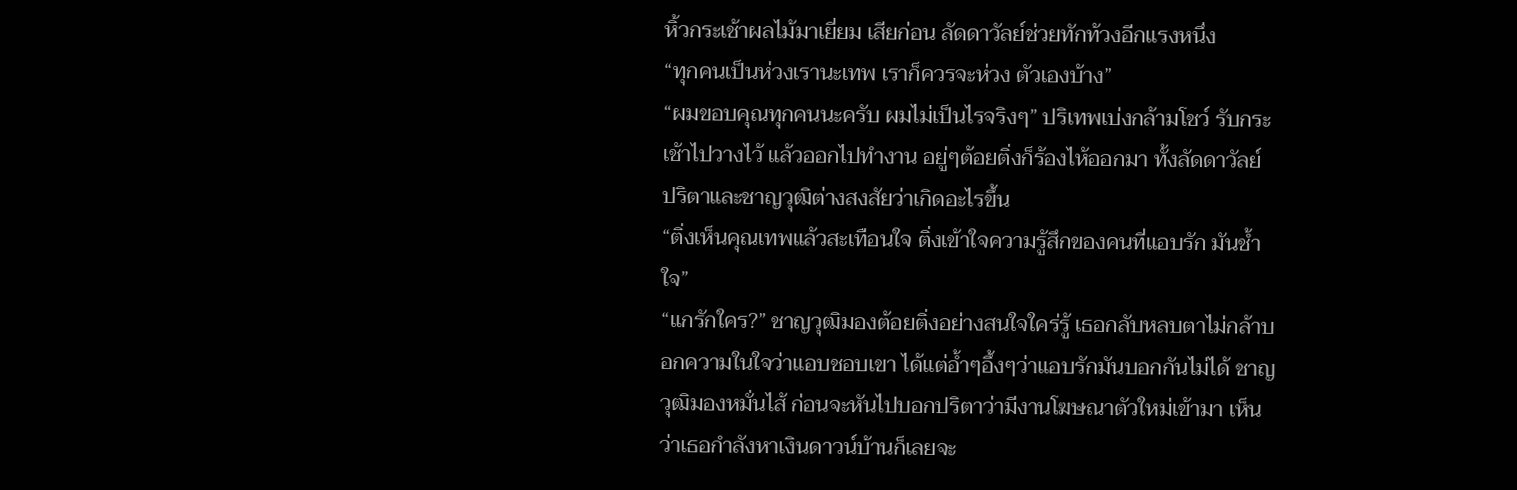หิ้วกระเช้าผลไม้มาเยี่ยม เสียก่อน ลัดดาวัลย์ช่วยทักท้วงอีกแรงหนึ่ง
“ทุกคนเป็นห่วงเรานะเทพ เราก็ควรจะห่วง ตัวเองบ้าง”
“ผมขอบคุณทุกคนนะครับ ผมไม่เป็นไรจริงๆ” ปริเทพเบ่งกล้ามโชว์ รับกระเช้าไปวางไว้ แล้วออกไปทำงาน อยู่ๆต้อยติ่งก็ร้องไห้ออกมา ทั้งลัดดาวัลย์ ปริตาและชาญวุฒิต่างสงสัยว่าเกิดอะไรขึ้น
“ติ่งเห็นคุณเทพแล้วสะเทือนใจ ติ่งเข้าใจความรู้สึกของคนที่แอบรัก มันช้ำใจ”
“แกรักใคร?” ชาญวุฒิมองต้อยติ่งอย่างสนใจใคร่รู้ เธอกลับหลบตาไม่กล้าบอกความในใจว่าแอบชอบเขา ได้แต่อ้ำๆอึ้งๆว่าแอบรักมันบอกกันไม่ได้ ชาญวุฒิมองหมั่นไส้ ก่อนจะหันไปบอกปริตาว่ามีงานโฆษณาตัวใหม่เข้ามา เห็นว่าเธอกำลังหาเงินดาวน์บ้านก็เลยจะ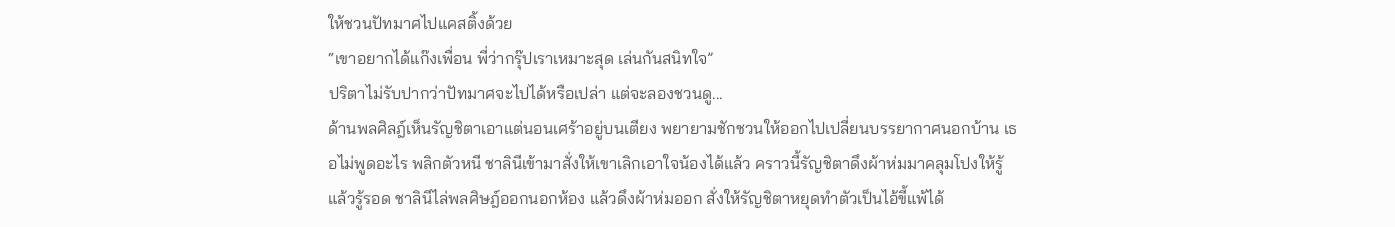ให้ชวนปัทมาศไปแคสติ้งด้วย
“เขาอยากได้แก๊งเพื่อน พี่ว่ากรุ๊ปเราเหมาะสุด เล่นกันสนิทใจ”
ปริตาไม่รับปากว่าปัทมาศจะไปได้หรือเปล่า แต่จะลองชวนดู...
ด้านพลศิลฎ์เห็นรัญชิตาเอาแต่นอนเศร้าอยู่บนเตียง พยายามชักชวนให้ออกไปเปลี่ยนบรรยากาศนอกบ้าน เธอไม่พูดอะไร พลิกตัวหนี ชาลินีเข้ามาสั่งให้เขาเลิกเอาใจน้องได้แล้ว คราวนี้รัญชิตาดึงผ้าห่มมาคลุมโปงให้รู้แล้วรู้รอด ชาลินีไล่พลศิษฎ์ออกนอกห้อง แล้วดึงผ้าห่มออก สั่งให้รัญชิตาหยุดทำตัวเป็นไอ้ขี้แพ้ได้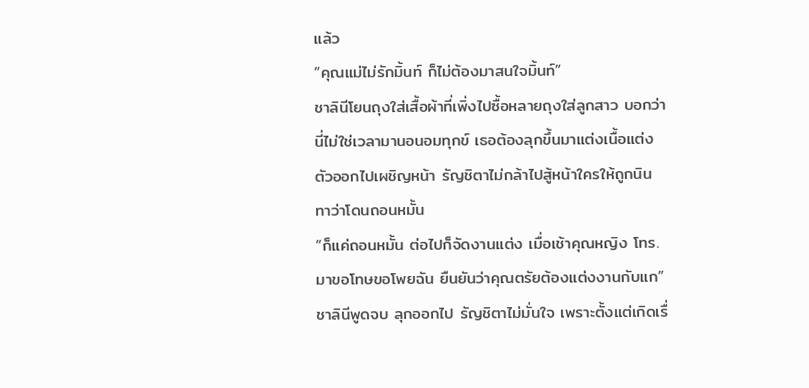แล้ว
“คุณแม่ไม่รักมิ้นท์ ก็ไม่ต้องมาสนใจมิ้นท์”
ชาลินีโยนถุงใส่เสื้อผ้าที่เพิ่งไปซื้อหลายถุงใส่ลูกสาว บอกว่านี่ไม่ใช่เวลามานอนอมทุกข์ เธอต้องลุกขึ้นมาแต่งเนื้อแต่งตัวออกไปเผชิญหน้า รัญชิตาไม่กล้าไปสู้หน้าใครให้ถูกนินทาว่าโดนถอนหมั้น
“ก็แค่ถอนหมั้น ต่อไปก็จัดงานแต่ง เมื่อเช้าคุณหญิง โทร.มาขอโทษขอโพยฉัน ยืนยันว่าคุณตรัยต้องแต่งงานกับแก” ชาลินีพูดจบ ลุกออกไป รัญชิตาไม่มั่นใจ เพราะตั้งแต่เกิดเรื่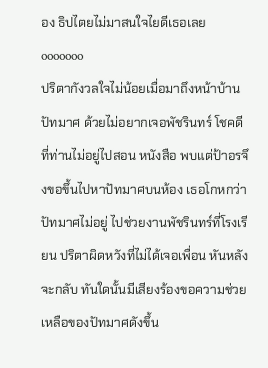อง ธิปไตยไม่มาสนใจไยดีเธอเลย
ooooooo
ปริตากังวลใจไม่น้อยเมื่อมาถึงหน้าบ้านปัทมาศ ด้วยไม่อยากเจอพัชรินทร์ โชคดีที่ท่านไม่อยู่ไปสอน หนังสือ พบแต่ป้าอรจึงขอขึ้นไปหาปัทมาศบนห้อง เธอโกหกว่าปัทมาศไม่อยู่ ไปช่วยงานพัชรินทร์ที่โรงเรียน ปริตาผิดหวังที่ไม่ได้เจอเพื่อน หันหลังจะกลับ ทันใดนั้นมีเสียงร้องขอความช่วยเหลือของปัทมาศดังขึ้น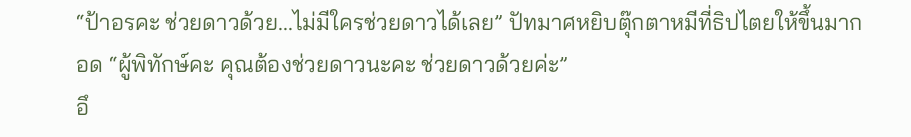“ป้าอรคะ ช่วยดาวด้วย...ไม่มีใครช่วยดาวได้เลย” ปัทมาศหยิบตุ๊กตาหมีที่ธิปไตยให้ขึ้นมากอด “ผู้พิทักษ์คะ คุณต้องช่วยดาวนะคะ ช่วยดาวด้วยค่ะ”
อึ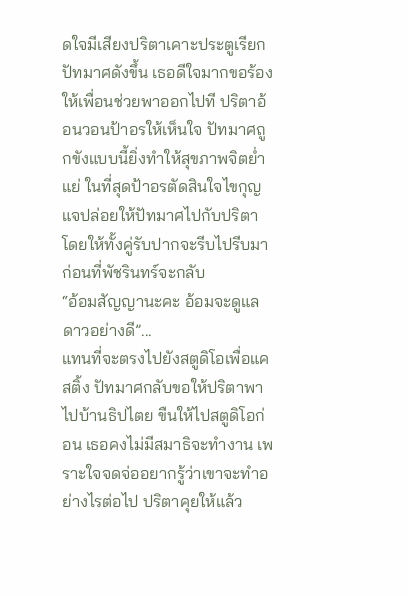ดใจมีเสียงปริตาเคาะประตูเรียกปัทมาศดังขึ้น เธอดีใจมากขอร้องให้เพื่อนช่วยพาออกไปที ปริตาอ้อนวอนป้าอรให้เห็นใจ ปัทมาศถูกขังแบบนี้ยิ่งทำให้สุขภาพจิตย่ำแย่ ในที่สุดป้าอรตัดสินใจไขกุญแจปล่อยให้ปัทมาศไปกับปริตา โดยให้ทั้งคู่รับปากจะรีบไปรีบมาก่อนที่พัชรินทร์จะกลับ
“อ้อมสัญญานะคะ อ้อมจะดูแลดาวอย่างดี”...
แทนที่จะตรงไปยังสตูดิโอเพื่อแคสติ้ง ปัทมาศกลับขอให้ปริตาพาไปบ้านธิปไตย ขืนให้ไปสตูดิโอก่อน เธอคงไม่มีสมาธิจะทำงาน เพราะใจจดจ่ออยากรู้ว่าเขาจะทำอย่างไรต่อไป ปริตาคุยให้แล้ว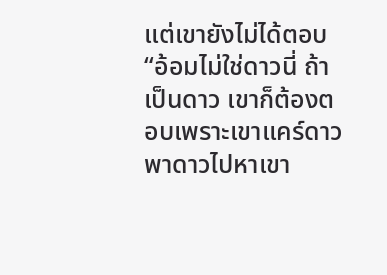แต่เขายังไม่ได้ตอบ
“อ้อมไม่ใช่ดาวนี่ ถ้าเป็นดาว เขาก็ต้องตอบเพราะเขาแคร์ดาว พาดาวไปหาเขา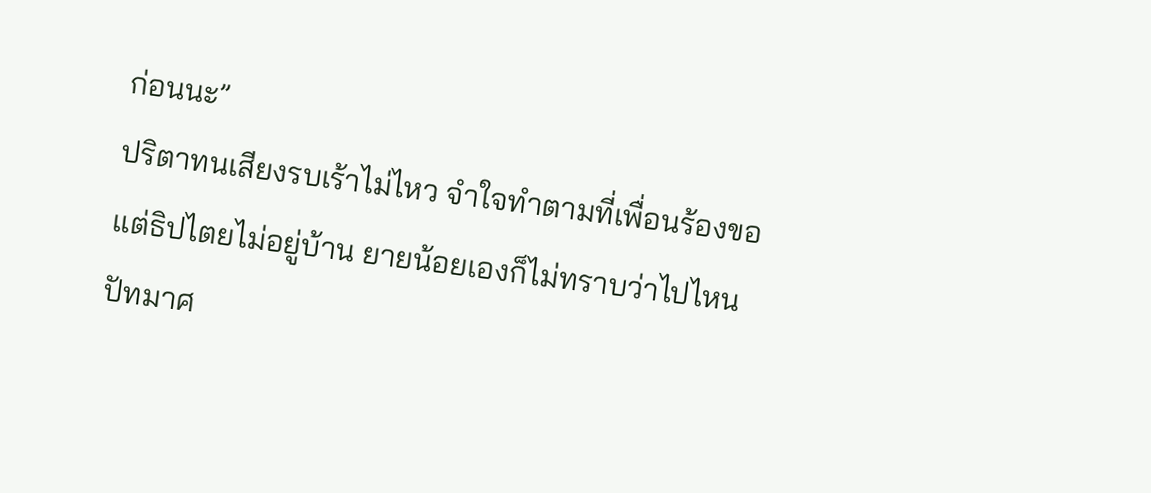ก่อนนะ”
ปริตาทนเสียงรบเร้าไม่ไหว จำใจทำตามที่เพื่อนร้องขอ แต่ธิปไตยไม่อยู่บ้าน ยายน้อยเองก็ไม่ทราบว่าไปไหน ปัทมาศ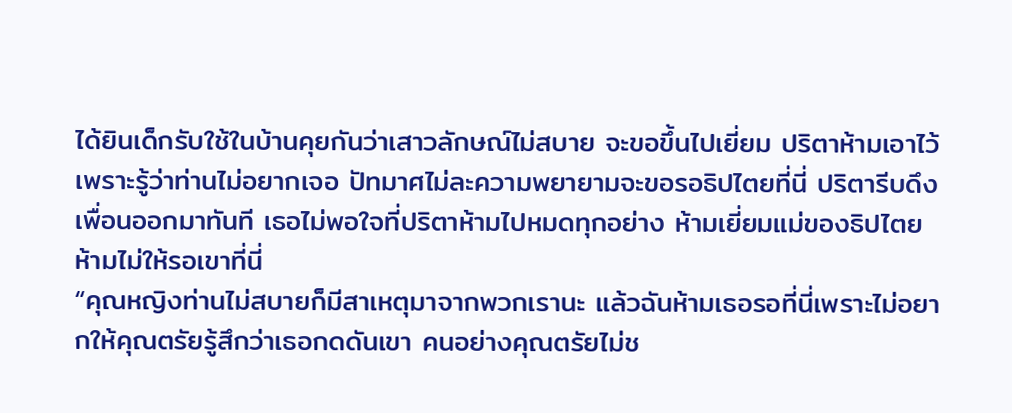ได้ยินเด็กรับใช้ในบ้านคุยกันว่าเสาวลักษณ์ไม่สบาย จะขอขึ้นไปเยี่ยม ปริตาห้ามเอาไว้ เพราะรู้ว่าท่านไม่อยากเจอ ปัทมาศไม่ละความพยายามจะขอรอธิปไตยที่นี่ ปริตารีบดึงเพื่อนออกมาทันที เธอไม่พอใจที่ปริตาห้ามไปหมดทุกอย่าง ห้ามเยี่ยมแม่ของธิปไตย ห้ามไม่ให้รอเขาที่นี่
“คุณหญิงท่านไม่สบายก็มีสาเหตุมาจากพวกเรานะ แล้วฉันห้ามเธอรอที่นี่เพราะไม่อยากให้คุณตรัยรู้สึกว่าเธอกดดันเขา คนอย่างคุณตรัยไม่ช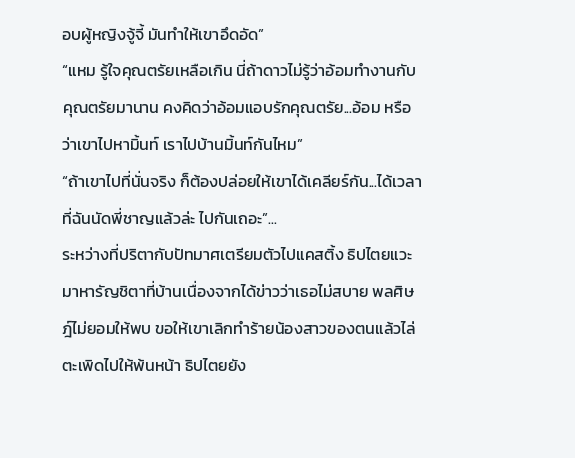อบผู้หญิงจู้จี้ มันทำให้เขาอึดอัด”
“แหม รู้ใจคุณตรัยเหลือเกิน นี่ถ้าดาวไม่รู้ว่าอ้อมทำงานกับคุณตรัยมานาน คงคิดว่าอ้อมแอบรักคุณตรัย...อ้อม หรือว่าเขาไปหามิ้นท์ เราไปบ้านมิ้นท์กันไหม”
“ถ้าเขาไปที่นั่นจริง ก็ต้องปล่อยให้เขาได้เคลียร์กัน...ได้เวลาที่ฉันนัดพี่ชาญแล้วล่ะ ไปกันเถอะ”...
ระหว่างที่ปริตากับปัทมาศเตรียมตัวไปแคสติ้ง ธิปไตยแวะมาหารัญชิตาที่บ้านเนื่องจากได้ข่าวว่าเธอไม่สบาย พลศิษฎ์ไม่ยอมให้พบ ขอให้เขาเลิกทำร้ายน้องสาวของตนแล้วไล่ตะเพิดไปให้พ้นหน้า ธิปไตยยัง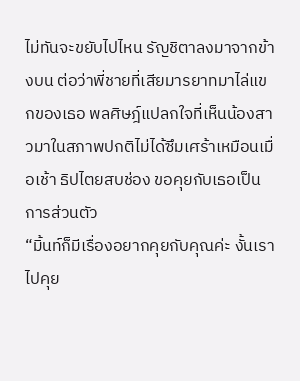ไม่ทันจะขยับไปไหน รัญชิตาลงมาจากข้างบน ต่อว่าพี่ชายที่เสียมารยาทมาไล่แขกของเธอ พลศิษฎ์แปลกใจที่เห็นน้องสาวมาในสภาพปกติไม่ได้ซึมเศร้าเหมือนเมื่อเช้า ธิปไตยสบช่อง ขอคุยกับเธอเป็นการส่วนตัว
“มิ้นท์ก็มีเรื่องอยากคุยกับคุณค่ะ งั้นเราไปคุย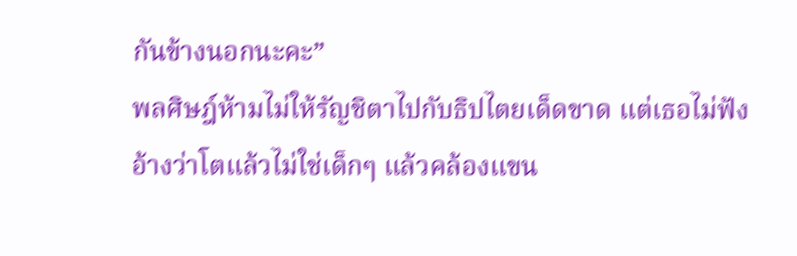กันข้างนอกนะคะ”
พลศิษฎ์ห้ามไม่ให้รัญชิตาไปกับธิปไตยเด็ดขาด แต่เธอไม่ฟัง อ้างว่าโตแล้วไม่ใช่เด็กๆ แล้วคล้องแขน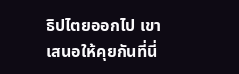ธิปไตยออกไป เขาเสนอให้คุยกันที่นี่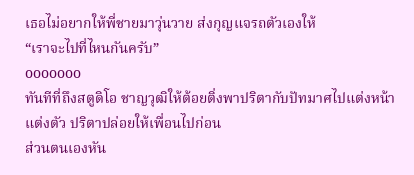เธอไม่อยากให้พี่ชายมาวุ่นวาย ส่งกุญแจรถตัวเองให้
“เราจะไปที่ไหนกันครับ”
ooooooo
ทันทีที่ถึงสตูดิโอ ชาญวุฒิให้ต้อยติ่งพาปริตากับปัทมาศไปแต่งหน้าแต่งตัว ปริตาปล่อยให้เพื่อนไปก่อน
ส่วนตนเองหัน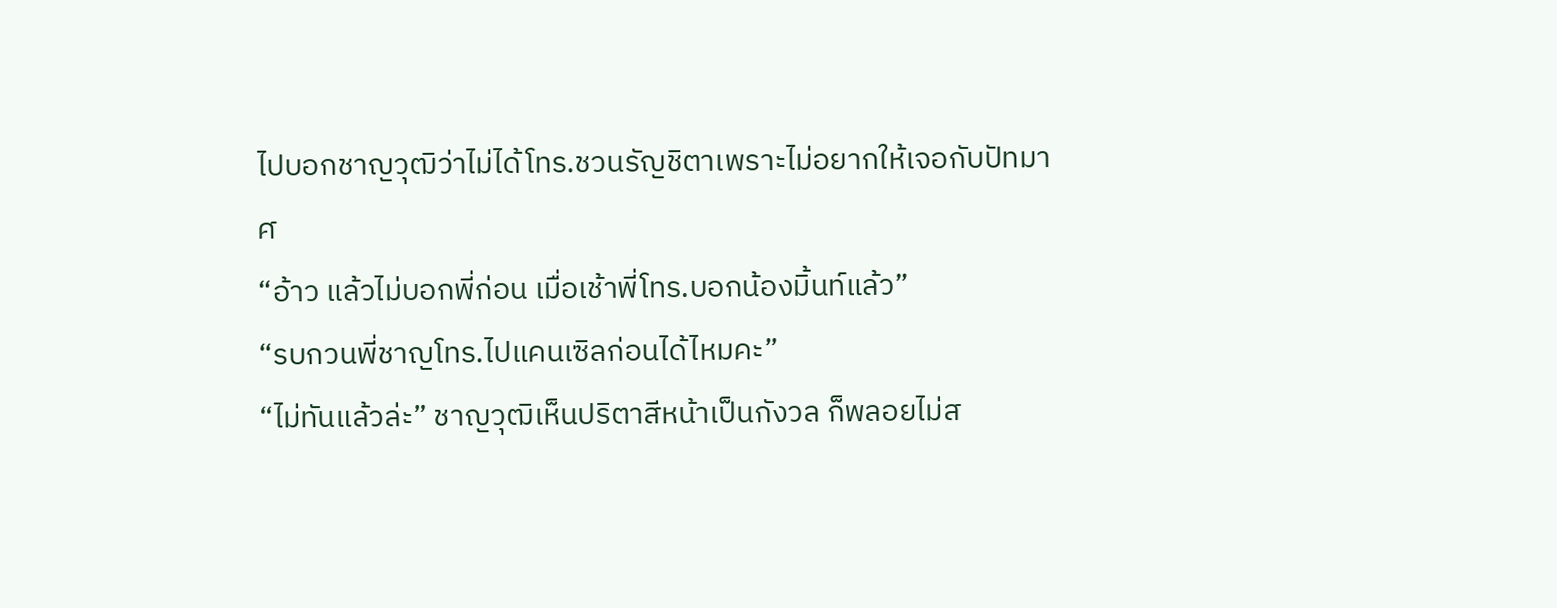ไปบอกชาญวุฒิว่าไม่ได้โทร.ชวนรัญชิตาเพราะไม่อยากให้เจอกับปัทมาศ
“อ้าว แล้วไม่บอกพี่ก่อน เมื่อเช้าพี่โทร.บอกน้องมิ้นท์แล้ว”
“รบกวนพี่ชาญโทร.ไปแคนเซิลก่อนได้ไหมคะ”
“ไม่ทันแล้วล่ะ” ชาญวุฒิเห็นปริตาสีหน้าเป็นกังวล ก็พลอยไม่ส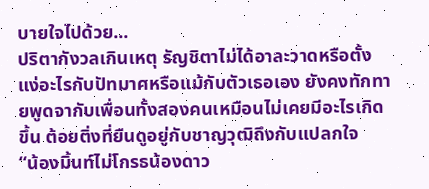บายใจไปด้วย...
ปริตากังวลเกินเหตุ รัญชิตาไม่ได้อาละวาดหรือตั้งแง่อะไรกับปัทมาศหรือแม้กับตัวเธอเอง ยังคงทักทายพูดจากับเพื่อนทั้งสองคนเหมือนไม่เคยมีอะไรเกิดขึ้น ต้อยติ่งที่ยืนดูอยู่กับชาญวุฒิถึงกับแปลกใจ
“น้องมิ้นท์ไม่โกรธน้องดาว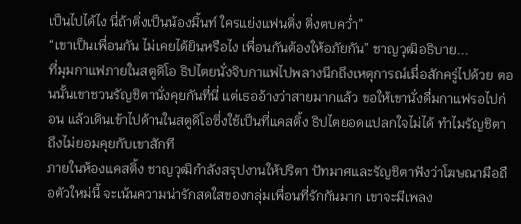เป็นไปได้ไง นี่ถ้าติ่งเป็นน้องมิ้นท์ ใครแย่งแฟนติ่ง ติ่งตบคว่ำ”
“เขาเป็นเพื่อนกัน ไม่เคยได้ยินหรือไง เพื่อนกันต้องให้อภัยกัน” ชาญวุฒิอธิบาย...
ที่มุมกาแฟภายในสตูดิโอ ธิปไตยนั่งจิบกาแฟไปพลางนึกถึงเหตุการณ์เมื่อสักครู่ไปด้วย ตอนนั้นเขาชวนรัญชิตานั่งคุยกันที่นี่ แต่เธออ้างว่าสายมากแล้ว ขอให้เขานั่งดื่มกาแฟรอไปก่อน แล้วเดินเข้าไปด้านในสตูดิโอซึ่งใช้เป็นที่แคสติ้ง ธิปไตยอดแปลกใจไม่ได้ ทำไมรัญชิตาถึงไม่ยอมคุยกับเขาสักที
ภายในห้องแคสติ้ง ชาญวุฒิกำลังสรุปงานให้ปริตา ปัทมาศและรัญชิตาฟังว่าโฆษณามือถือตัวใหม่นี้ จะเน้นความน่ารักสดใสของกลุ่มเพื่อนที่รักกันมาก เขาจะมีเพลง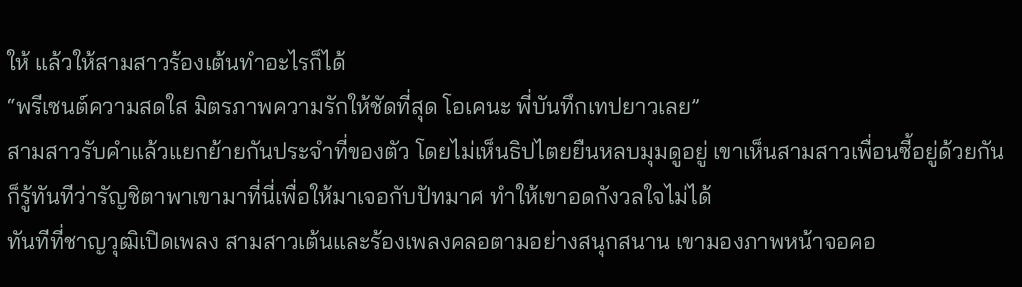ให้ แล้วให้สามสาวร้องเต้นทำอะไรก็ได้
“พรีเซนต์ความสดใส มิตรภาพความรักให้ชัดที่สุด โอเคนะ พี่บันทึกเทปยาวเลย”
สามสาวรับคำแล้วแยกย้ายกันประจำที่ของตัว โดยไม่เห็นธิปไตยยืนหลบมุมดูอยู่ เขาเห็นสามสาวเพื่อนซี้อยู่ด้วยกัน ก็รู้ทันทีว่ารัญชิตาพาเขามาที่นี่เพื่อให้มาเจอกับปัทมาศ ทำให้เขาอดกังวลใจไม่ได้
ทันทีที่ชาญวุฒิเปิดเพลง สามสาวเต้นและร้องเพลงคลอตามอย่างสนุกสนาน เขามองภาพหน้าจอคอ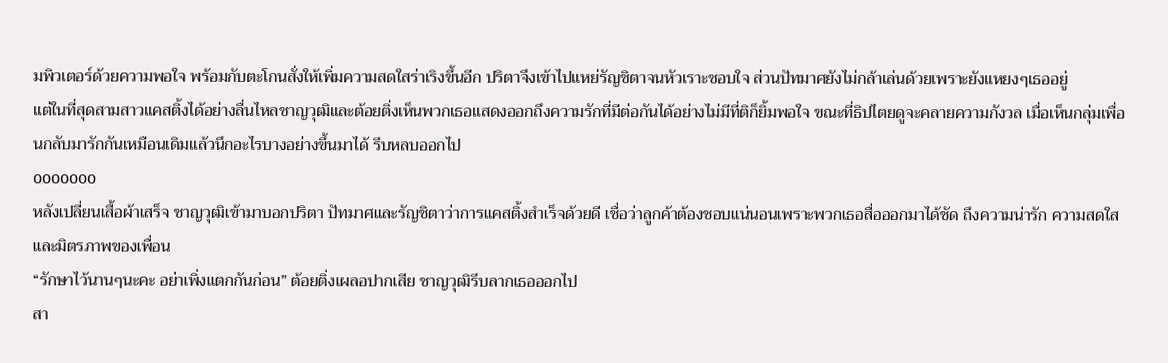มพิวเตอร์ด้วยความพอใจ พร้อมกับตะโกนสั่งให้เพิ่มความสดใสร่าเริงขึ้นอีก ปริตาจึงเข้าไปแหย่รัญชิตาจนหัวเราะชอบใจ ส่วนปัทมาศยังไม่กล้าเล่นด้วยเพราะยังแหยงๆเธออยู่
แต่ในที่สุดสามสาวแคสติ้งได้อย่างลื่นไหลชาญวุฒิและต้อยติ่งเห็นพวกเธอแสดงออกถึงความรักที่มีต่อกันได้อย่างไม่มีที่ติก็ยิ้มพอใจ ขณะที่ธิปไตยดูจะคลายความกังวล เมื่อเห็นกลุ่มเพื่อนกลับมารักกันเหมือนเดิมแล้วนึกอะไรบางอย่างขึ้นมาได้ รีบหลบออกไป
ooooooo
หลังเปลี่ยนเสื้อผ้าเสร็จ ชาญวุฒิเข้ามาบอกปริตา ปัทมาศและรัญชิตาว่าการแคสติ้งสำเร็จด้วยดี เชื่อว่าลูกค้าต้องชอบแน่นอนเพราะพวกเธอสื่อออกมาได้ชัด ถึงความน่ารัก ความสดใสและมิตรภาพของเพื่อน
“รักษาไว้นานๆนะคะ อย่าเพิ่งแตกกันก่อน” ต้อยติ่งเผลอปากเสีย ชาญวุฒิรีบลากเธอออกไป
สา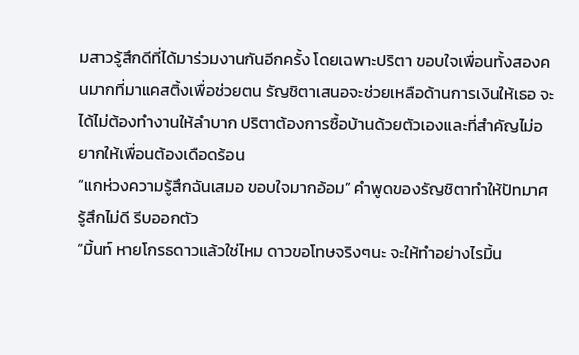มสาวรู้สึกดีที่ได้มาร่วมงานกันอีกครั้ง โดยเฉพาะปริตา ขอบใจเพื่อนทั้งสองคนมากที่มาแคสติ้งเพื่อช่วยตน รัญชิตาเสนอจะช่วยเหลือด้านการเงินให้เธอ จะได้ไม่ต้องทำงานให้ลำบาก ปริตาต้องการซื้อบ้านด้วยตัวเองและที่สำคัญไม่อยากให้เพื่อนต้องเดือดร้อน
“แกห่วงความรู้สึกฉันเสมอ ขอบใจมากอ้อม” คำพูดของรัญชิตาทำให้ปัทมาศรู้สึกไม่ดี รีบออกตัว
“มิ้นท์ หายโกรธดาวแล้วใช่ไหม ดาวขอโทษจริงๆนะ จะให้ทำอย่างไรมิ้น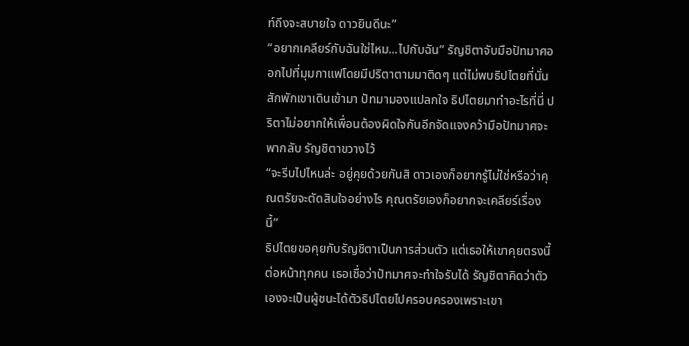ท์ถึงจะสบายใจ ดาวยินดีนะ”
“อยากเคลียร์กับฉันใช่ไหม...ไปกับฉัน” รัญชิตาจับมือปัทมาศออกไปที่มุมกาแฟโดยมีปริตาตามมาติดๆ แต่ไม่พบธิปไตยที่นั่น สักพักเขาเดินเข้ามา ปัทมามองแปลกใจ ธิปไตยมาทำอะไรที่นี่ ปริตาไม่อยากให้เพื่อนต้องผิดใจกันอีกจัดแจงคว้ามือปัทมาศจะพากลับ รัญชิตาขวางไว้
“จะรีบไปไหนล่ะ อยู่คุยด้วยกันสิ ดาวเองก็อยากรู้ไม่ใช่หรือว่าคุณตรัยจะตัดสินใจอย่างไร คุณตรัยเองก็อยากจะเคลียร์เรื่องนี้”
ธิปไตยขอคุยกับรัญชิตาเป็นการส่วนตัว แต่เธอให้เขาคุยตรงนี้ ต่อหน้าทุกคน เธอเชื่อว่าปัทมาศจะทำใจรับได้ รัญชิตาคิดว่าตัวเองจะเป็นผู้ชนะได้ตัวธิปไตยไปครอบครองเพราะเขา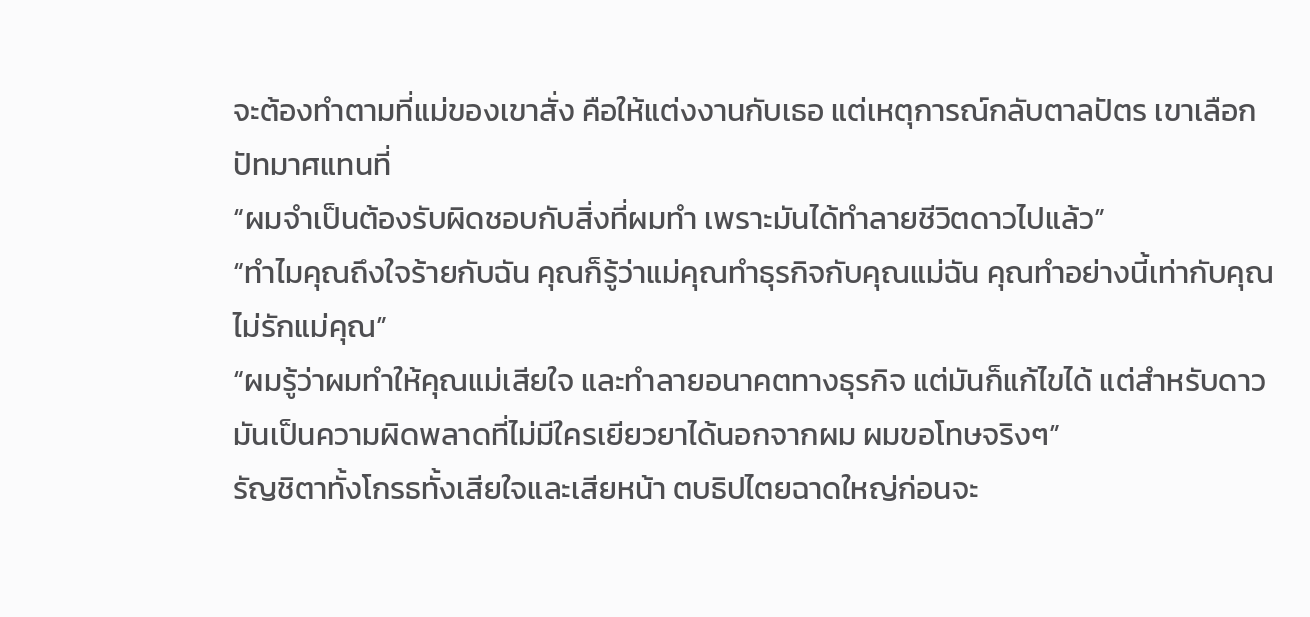จะต้องทำตามที่แม่ของเขาสั่ง คือให้แต่งงานกับเธอ แต่เหตุการณ์กลับตาลปัตร เขาเลือกปัทมาศแทนที่
“ผมจำเป็นต้องรับผิดชอบกับสิ่งที่ผมทำ เพราะมันได้ทำลายชีวิตดาวไปแล้ว”
“ทำไมคุณถึงใจร้ายกับฉัน คุณก็รู้ว่าแม่คุณทำธุรกิจกับคุณแม่ฉัน คุณทำอย่างนี้เท่ากับคุณไม่รักแม่คุณ”
“ผมรู้ว่าผมทำให้คุณแม่เสียใจ และทำลายอนาคตทางธุรกิจ แต่มันก็แก้ไขได้ แต่สำหรับดาว มันเป็นความผิดพลาดที่ไม่มีใครเยียวยาได้นอกจากผม ผมขอโทษจริงๆ”
รัญชิตาทั้งโกรธทั้งเสียใจและเสียหน้า ตบธิปไตยฉาดใหญ่ก่อนจะ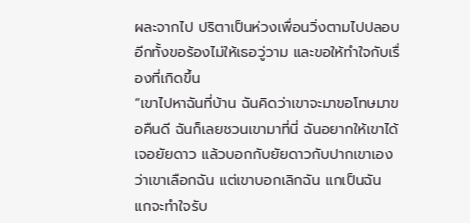ผละจากไป ปริตาเป็นห่วงเพื่อนวิ่งตามไปปลอบ อีกทั้งขอร้องไม่ให้เธอวู่วาม และขอให้ทำใจกับเรื่องที่เกิดขึ้น
“เขาไปหาฉันที่บ้าน ฉันคิดว่าเขาจะมาขอโทษมาขอคืนดี ฉันก็เลยชวนเขามาที่นี่ ฉันอยากให้เขาได้เจอยัยดาว แล้วบอกกับยัยดาวกับปากเขาเองว่าเขาเลือกฉัน แต่เขาบอกเลิกฉัน แกเป็นฉัน แกจะทำใจรับ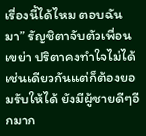เรื่องนี้ได้ไหม ตอบฉันมา” รัญชิตาจับตัวเพื่อนเขย่า ปริตาคงทำใจไม่ได้เช่นเดียวกันแต่ก็ต้องยอมรับให้ได้ ยังมีผู้ชายดีๆอีกมาก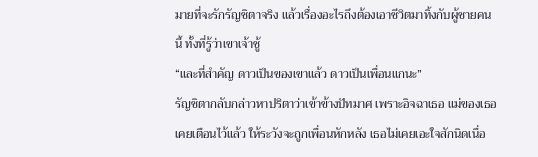มายที่จะรักรัญชิตาจริง แล้วเรื่องอะไรถึงต้องเอาชีวิตมาทิ้งกับผู้ชายคนนี้ ทั้งที่รู้ว่าเขาเจ้าชู้
“และที่สำคัญ ดาวเป็นของเขาแล้ว ดาวเป็นเพื่อนแกนะ”
รัญชิตากลับกล่าวหาปริตาว่าเข้าข้างปัทมาศ เพราะอิจฉาเธอ แม่ของเธอเคยเตือนไว้แล้ว ให้ระวังจะถูกเพื่อนหักหลัง เธอไม่เคยเอะใจสักนิดเนื่อ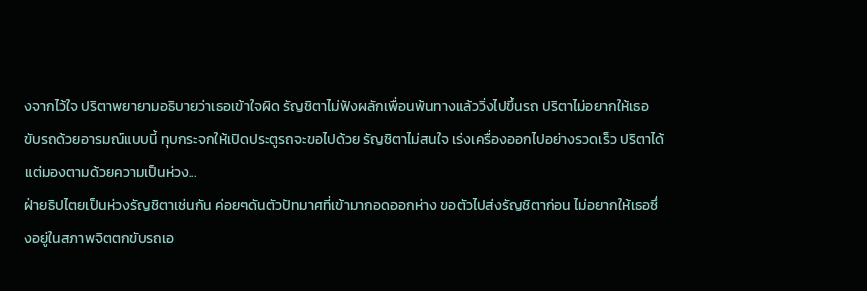งจากไว้ใจ ปริตาพยายามอธิบายว่าเธอเข้าใจผิด รัญชิตาไม่ฟังผลักเพื่อนพ้นทางแล้ววิ่งไปขึ้นรถ ปริตาไม่อยากให้เธอขับรถด้วยอารมณ์แบบนี้ ทุบกระจกให้เปิดประตูรถจะขอไปด้วย รัญชิตาไม่สนใจ เร่งเครื่องออกไปอย่างรวดเร็ว ปริตาได้แต่มองตามด้วยความเป็นห่วง...
ฝ่ายธิปไตยเป็นห่วงรัญชิตาเช่นกัน ค่อยๆดันตัวปัทมาศที่เข้ามากอดออกห่าง ขอตัวไปส่งรัญชิตาก่อน ไม่อยากให้เธอซึ่งอยู่ในสภาพจิตตกขับรถเอ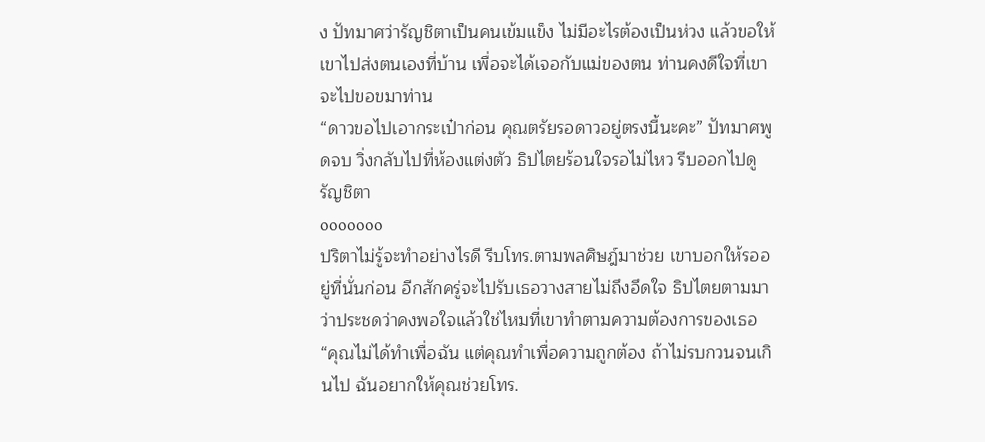ง ปัทมาศว่ารัญชิตาเป็นคนเข้มแข็ง ไม่มีอะไรต้องเป็นห่วง แล้วขอให้เขาไปส่งตนเองที่บ้าน เพื่อจะได้เจอกับแม่ของตน ท่านคงดีใจที่เขาจะไปขอขมาท่าน
“ดาวขอไปเอากระเป๋าก่อน คุณตรัยรอดาวอยู่ตรงนี้นะคะ” ปัทมาศพูดจบ วิ่งกลับไปที่ห้องแต่งตัว ธิปไตยร้อนใจรอไม่ไหว รีบออกไปดูรัญชิตา
ooooooo
ปริตาไม่รู้จะทำอย่างไรดี รีบโทร.ตามพลศิษฎ์มาช่วย เขาบอกให้รออยู่ที่นั่นก่อน อีกสักครู่จะไปรับเธอวางสายไม่ถึงอึดใจ ธิปไตยตามมาว่าประชดว่าคงพอใจแล้วใช่ไหมที่เขาทำตามความต้องการของเธอ
“คุณไม่ได้ทำเพื่อฉัน แต่คุณทำเพื่อความถูกต้อง ถ้าไม่รบกวนจนเกินไป ฉันอยากให้คุณช่วยโทร.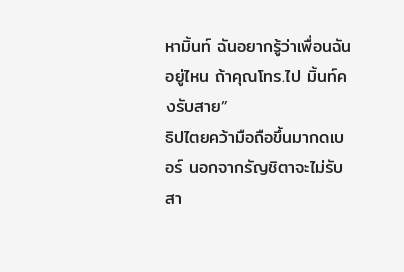หามิ้นท์ ฉันอยากรู้ว่าเพื่อนฉันอยู่ไหน ถ้าคุณโทร.ไป มิ้นท์คงรับสาย”
ธิปไตยคว้ามือถือขึ้นมากดเบอร์ นอกจากรัญชิตาจะไม่รับสา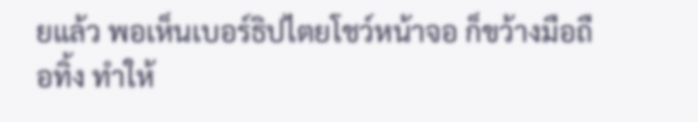ยแล้ว พอเห็นเบอร์ธิปไตยโชว์หน้าจอ ก็ขว้างมือถือทิ้ง ทำให้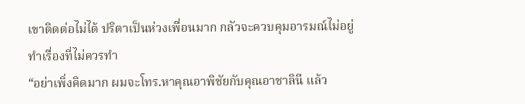เขาติดต่อไม่ได้ ปริตาเป็นห่วงเพื่อนมาก กลัวจะควบคุมอารมณ์ไม่อยู่ทำเรื่องที่ไม่ควรทำ
“อย่าเพิ่งคิดมาก ผมจะโทร.หาคุณอาพิชัยกับคุณอาชาลินี แล้ว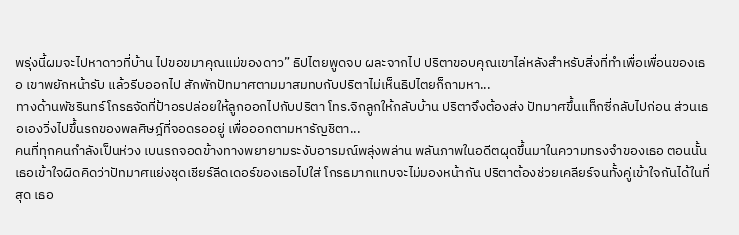พรุ่งนี้ผมจะไปหาดาวที่บ้าน ไปขอขมาคุณแม่ของดาว” ธิปไตยพูดจบ ผละจากไป ปริตาขอบคุณเขาไล่หลังสำหรับสิ่งที่ทำเพื่อเพื่อนของเธอ เขาพยักหน้ารับ แล้วรีบออกไป สักพักปัทมาศตามมาสมทบกับปริตาไม่เห็นธิปไตยก็ถามหา...
ทางด้านพัชรินทร์โกรธจัดที่ป้าอรปล่อยให้ลูกออกไปกับปริตา โทร.จิกลูกให้กลับบ้าน ปริตาจึงต้องส่ง ปัทมาศขึ้นแท็กซี่กลับไปก่อน ส่วนเธอเองวิ่งไปขึ้นรถของพลศิษฎ์ที่จอดรออยู่ เพื่อออกตามหารัญชิตา...
คนที่ทุกคนกำลังเป็นห่วง เบนรถจอดข้างทางพยายามระงับอารมณ์พลุ่งพล่าน พลันภาพในอดีตผุดขึ้นมาในความทรงจำของเธอ ตอนนั้นเธอเข้าใจผิดคิดว่าปัทมาศแย่งชุดเชียร์ลีดเดอร์ของเธอไปใส่ โกรธมากแทบจะไม่มองหน้ากัน ปริตาต้องช่วยเคลียร์จนทั้งคู่เข้าใจกันได้ในที่สุด เธอ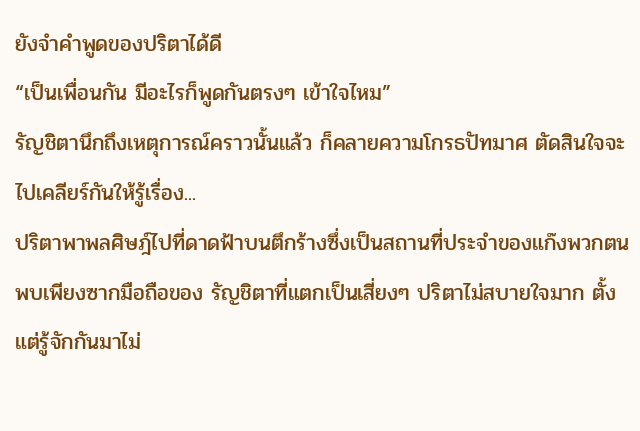ยังจำคำพูดของปริตาได้ดี
“เป็นเพื่อนกัน มีอะไรก็พูดกันตรงๆ เข้าใจไหม”
รัญชิตานึกถึงเหตุการณ์คราวนั้นแล้ว ก็คลายความโกรธปัทมาศ ตัดสินใจจะไปเคลียร์กันให้รู้เรื่อง...
ปริตาพาพลศิษฎ์ไปที่ดาดฟ้าบนตึกร้างซึ่งเป็นสถานที่ประจำของแก๊งพวกตน พบเพียงซากมือถือของ รัญชิตาที่แตกเป็นเสี่ยงๆ ปริตาไม่สบายใจมาก ตั้งแต่รู้จักกันมาไม่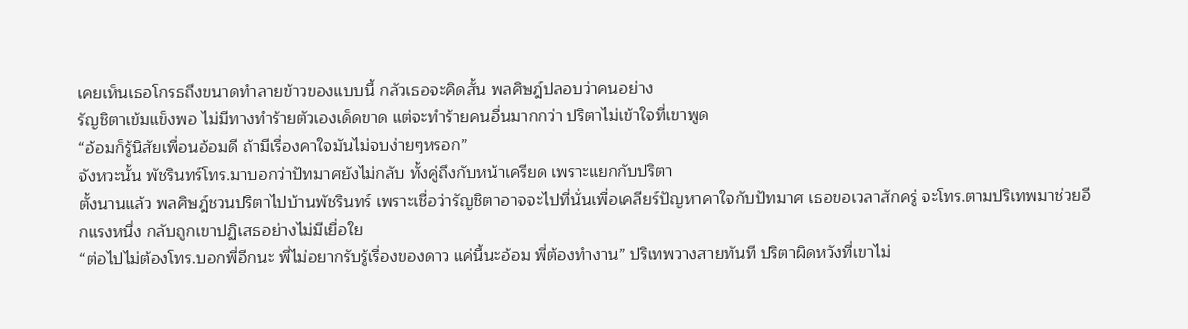เคยเห็นเธอโกรธถึงขนาดทำลายข้าวของแบบนี้ กลัวเธอจะคิดสั้น พลศิษฎ์ปลอบว่าคนอย่าง
รัญชิตาเข้มแข็งพอ ไม่มีทางทำร้ายตัวเองเด็ดขาด แต่จะทำร้ายคนอื่นมากกว่า ปริตาไม่เข้าใจที่เขาพูด
“อ้อมก็รู้นิสัยเพื่อนอ้อมดี ถ้ามีเรื่องคาใจมันไม่จบง่ายๆหรอก”
จังหวะนั้น พัชรินทร์โทร.มาบอกว่าปัทมาศยังไม่กลับ ทั้งคู่ถึงกับหน้าเครียด เพราะแยกกับปริตา
ตั้งนานแล้ว พลศิษฎ์ชวนปริตาไปบ้านพัชรินทร์ เพราะเชื่อว่ารัญชิตาอาจจะไปที่นั่นเพื่อเคลียร์ปัญหาคาใจกับปัทมาศ เธอขอเวลาสักครู่ จะโทร.ตามปริเทพมาช่วยอีกแรงหนึ่ง กลับถูกเขาปฏิเสธอย่างไม่มีเยื่อใย
“ต่อไปไม่ต้องโทร.บอกพี่อีกนะ พี่ไม่อยากรับรู้เรื่องของดาว แค่นี้นะอ้อม พี่ต้องทำงาน” ปริเทพวางสายทันที ปริตาผิดหวังที่เขาไม่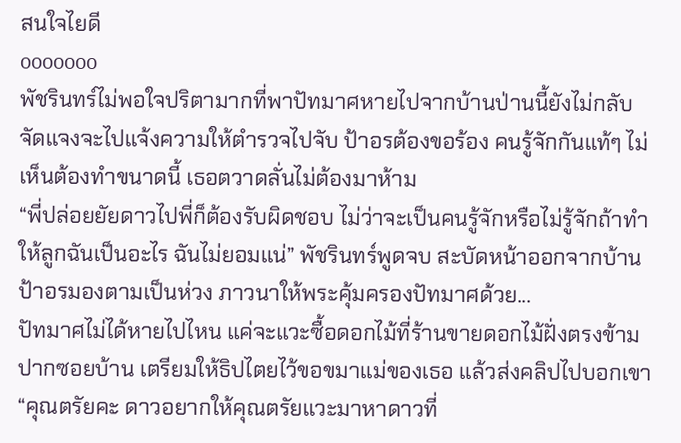สนใจไยดี
ooooooo
พัชรินทร์ไม่พอใจปริตามากที่พาปัทมาศหายไปจากบ้านป่านนี้ยังไม่กลับ จัดแจงจะไปแจ้งความให้ตำรวจไปจับ ป้าอรต้องขอร้อง คนรู้จักกันแท้ๆ ไม่เห็นต้องทำขนาดนี้ เธอตวาดลั่นไม่ต้องมาห้าม
“พี่ปล่อยยัยดาวไปพี่ก็ต้องรับผิดชอบ ไม่ว่าจะเป็นคนรู้จักหรือไม่รู้จักถ้าทำให้ลูกฉันเป็นอะไร ฉันไม่ยอมแน่” พัชรินทร์พูดจบ สะบัดหน้าออกจากบ้าน ป้าอรมองตามเป็นห่วง ภาวนาให้พระคุ้มครองปัทมาศด้วย...
ปัทมาศไม่ได้หายไปไหน แค่จะแวะซื้อดอกไม้ที่ร้านขายดอกไม้ฝั่งตรงข้ามปากซอยบ้าน เตรียมให้ธิปไตยไว้ขอขมาแม่ของเธอ แล้วส่งคลิปไปบอกเขา
“คุณตรัยคะ ดาวอยากให้คุณตรัยแวะมาหาดาวที่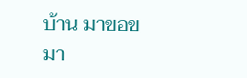บ้าน มาขอขมา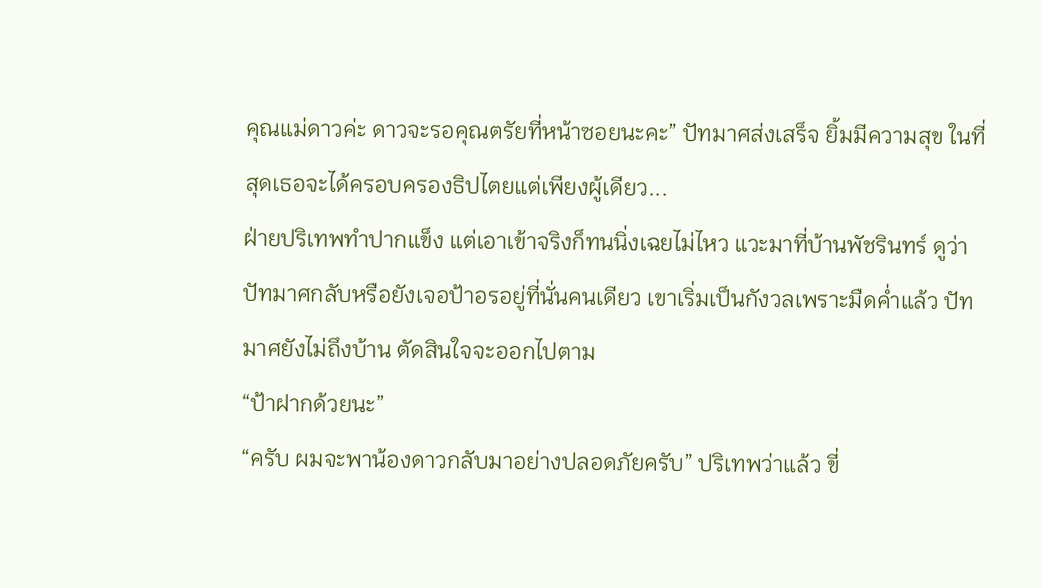คุณแม่ดาวค่ะ ดาวจะรอคุณตรัยที่หน้าซอยนะคะ” ปัทมาศส่งเสร็จ ยิ้มมีความสุข ในที่สุดเธอจะได้ครอบครองธิปไตยแต่เพียงผู้เดียว...
ฝ่ายปริเทพทำปากแข็ง แต่เอาเข้าจริงก็ทนนิ่งเฉยไม่ไหว แวะมาที่บ้านพัชรินทร์ ดูว่าปัทมาศกลับหรือยังเจอป้าอรอยู่ที่นั่นคนเดียว เขาเริ่มเป็นกังวลเพราะมืดค่ำแล้ว ปัทมาศยังไม่ถึงบ้าน ตัดสินใจจะออกไปตาม
“ป้าฝากด้วยนะ”
“ครับ ผมจะพาน้องดาวกลับมาอย่างปลอดภัยครับ” ปริเทพว่าแล้ว ขี่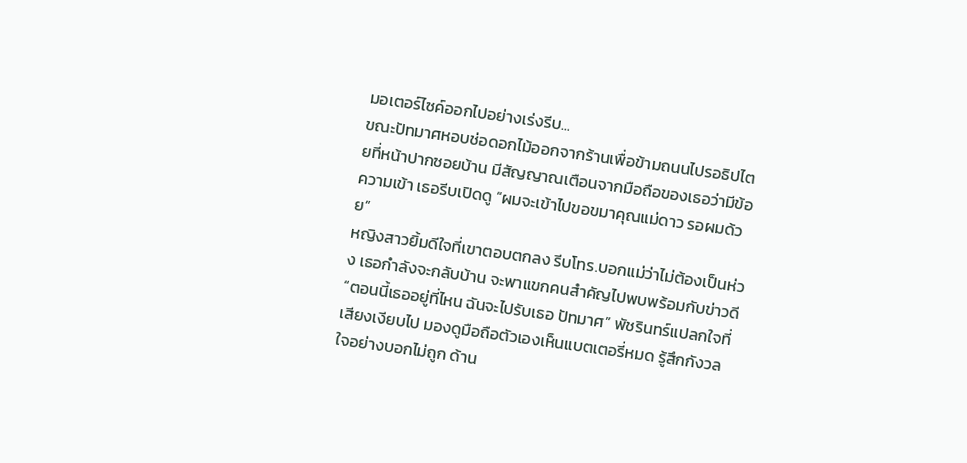มอเตอร์ไซค์ออกไปอย่างเร่งรีบ...
ขณะปัทมาศหอบช่อดอกไม้ออกจากร้านเพื่อข้ามถนนไปรอธิปไตยที่หน้าปากซอยบ้าน มีสัญญาณเตือนจากมือถือของเธอว่ามีข้อความเข้า เธอรีบเปิดดู “ผมจะเข้าไปขอขมาคุณแม่ดาว รอผมด้วย”
หญิงสาวยิ้มดีใจที่เขาตอบตกลง รีบโทร.บอกแม่ว่าไม่ต้องเป็นห่วง เธอกำลังจะกลับบ้าน จะพาแขกคนสำคัญไปพบพร้อมกับข่าวดี
“ตอนนี้เธออยู่ที่ไหน ฉันจะไปรับเธอ ปัทมาศ” พัชรินทร์แปลกใจที่เสียงเงียบไป มองดูมือถือตัวเองเห็นแบตเตอรี่หมด รู้สึกกังวลใจอย่างบอกไม่ถูก ด้าน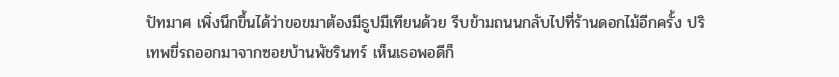ปัทมาศ เพิ่งนึกขึ้นได้ว่าขอขมาต้องมีธูปมีเทียนด้วย รีบข้ามถนนกลับไปที่ร้านดอกไม้อีกครั้ง ปริเทพขี่รถออกมาจากซอยบ้านพัชรินทร์ เห็นเธอพอดีก็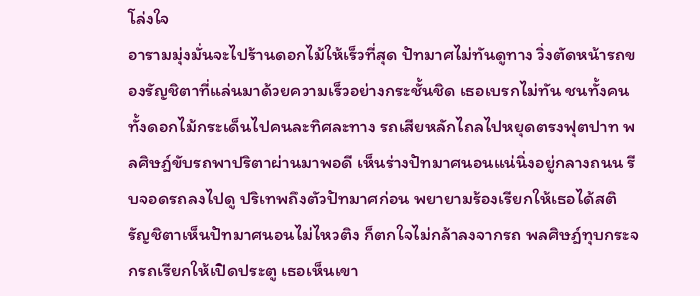โล่งใจ
อารามมุ่งมั่นจะไปร้านดอกไม้ให้เร็วที่สุด ปัทมาศไม่ทันดูทาง วิ่งตัดหน้ารถของรัญชิตาที่แล่นมาด้วยความเร็วอย่างกระชั้นชิด เธอเบรกไม่ทัน ชนทั้งคนทั้งดอกไม้กระเด็นไปคนละทิศละทาง รถเสียหลักไถลไปหยุดตรงฟุตปาท พลศิษฎ์ขับรถพาปริตาผ่านมาพอดี เห็นร่างปัทมาศนอนแน่นิ่งอยู่กลางถนน รีบจอดรถลงไปดู ปริเทพถึงตัวปัทมาศก่อน พยายามร้องเรียกให้เธอได้สติ
รัญชิตาเห็นปัทมาศนอนไม่ไหวติง ก็ตกใจไม่กล้าลงจากรถ พลศิษฎ์ทุบกระจกรถเรียกให้เปิดประตู เธอเห็นเขา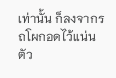เท่านั้น ก็ลงจากรถโผกอดไว้แน่น ตัว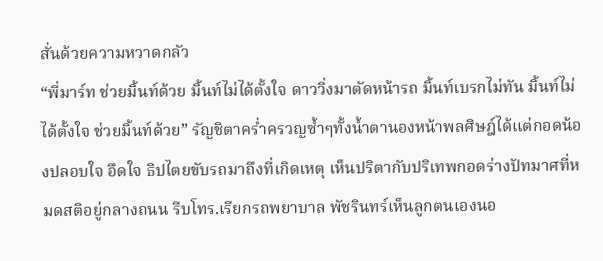สั่นด้วยความหวาดกลัว
“พี่มาร์ท ช่วยมิ้นท์ด้วย มิ้นท์ไม่ได้ตั้งใจ ดาววิ่งมาตัดหน้ารถ มิ้นท์เบรกไม่ทัน มิ้นท์ไม่ได้ตั้งใจ ช่วยมิ้นท์ด้วย” รัญชิตาคร่ำครวญซ้ำๆทั้งน้ำตานองหน้าพลศิษฎ์ได้แต่กอดน้องปลอบใจ อึดใจ ธิปไตยขับรถมาถึงที่เกิดเหตุ เห็นปริตากับปริเทพกอดร่างปัทมาศที่หมดสติอยู่กลางถนน รีบโทร.เรียกรถพยาบาล พัชรินทร์เห็นลูกตนเองนอ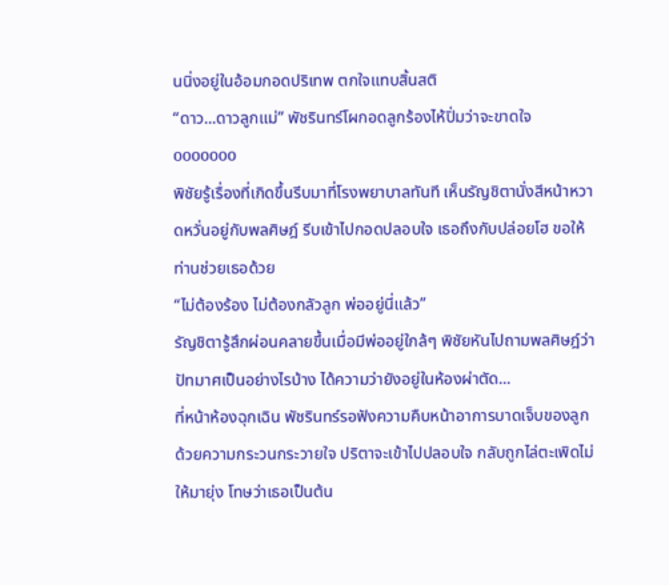นนิ่งอยู่ในอ้อมกอดปริเทพ ตกใจแทบสิ้นสติ
“ดาว...ดาวลูกแม่” พัชรินทร์โผกอดลูกร้องไห้ปิ่มว่าจะขาดใจ
ooooooo
พิชัยรู้เรื่องที่เกิดขึ้นรีบมาที่โรงพยาบาลทันที เห็นรัญชิตานั่งสีหน้าหวาดหวั่นอยู่กับพลศิษฎ์ รีบเข้าไปกอดปลอบใจ เธอถึงกับปล่อยโฮ ขอให้ท่านช่วยเธอด้วย
“ไม่ต้องร้อง ไม่ต้องกลัวลูก พ่ออยู่นี่แล้ว”
รัญชิตารู้สึกผ่อนคลายขึ้นเมื่อมีพ่ออยู่ใกล้ๆ พิชัยหันไปถามพลศิษฎ์ว่าปัทมาศเป็นอย่างไรบ้าง ได้ความว่ายังอยู่ในห้องผ่าตัด...
ที่หน้าห้องฉุกเฉิน พัชรินทร์รอฟังความคืบหน้าอาการบาดเจ็บของลูกด้วยความกระวนกระวายใจ ปริตาจะเข้าไปปลอบใจ กลับถูกไล่ตะเพิดไม่ให้มายุ่ง โทษว่าเธอเป็นต้น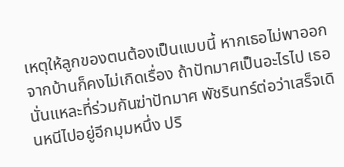เหตุให้ลูกของตนต้องเป็นแบบนี้ หากเธอไม่พาออกจากบ้านก็คงไม่เกิดเรื่อง ถ้าปัทมาศเป็นอะไรไป เธอนั่นแหละที่ร่วมกันฆ่าปัทมาศ พัชรินทร์ต่อว่าเสร็จเดินหนีไปอยู่อีกมุมหนึ่ง ปริ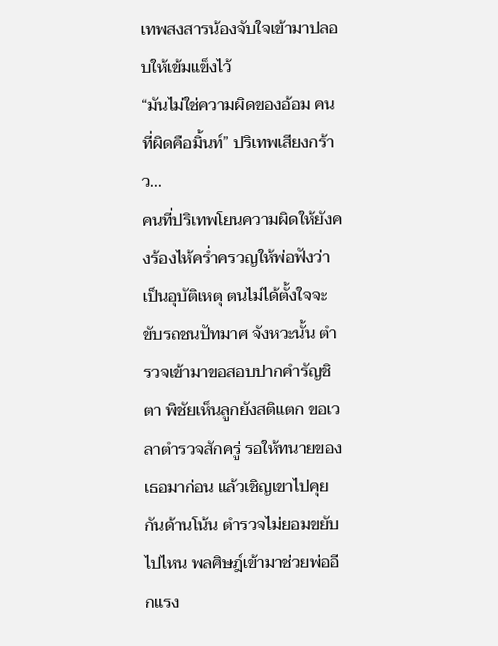เทพสงสารน้องจับใจเข้ามาปลอบให้เข้มแข็งไว้
“มันไม่ใช่ความผิดของอ้อม คนที่ผิดคือมิ้นท์” ปริเทพเสียงกร้าว...
คนที่ปริเทพโยนความผิดให้ยังคงร้องไห้คร่ำครวญให้พ่อฟังว่าเป็นอุบัติเหตุ ตนไม่ได้ตั้งใจจะขับรถชนปัทมาศ จังหวะนั้น ตำรวจเข้ามาขอสอบปากคำรัญชิตา พิชัยเห็นลูกยังสติแตก ขอเวลาตำรวจสักครู่ รอให้ทนายของเธอมาก่อน แล้วเชิญเขาไปคุยกันด้านโน้น ตำรวจไม่ยอมขยับไปไหน พลศิษฎ์เข้ามาช่วยพ่ออีกแรง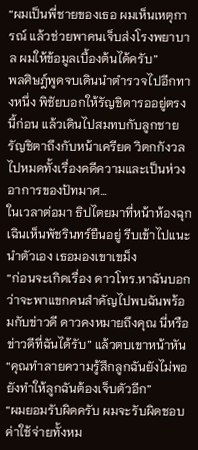“ผมเป็นพี่ชายของเธอ ผมเห็นเหตุการณ์ แล้วช่วยพาคนเจ็บส่งโรงพยาบาล ผมให้ข้อมูลเบื้องต้นได้ครับ”
พลศิษฎ์พูดจบเดินนำตำรวจไปอีกทางหนึ่ง พิชัยบอกให้รัญชิตารออยู่ตรงนี้ก่อน แล้วเดินไปสมทบกับลูกชาย รัญชิตาถึงกับหน้าเครียด วิตกกังวลไปหมดทั้งเรื่องคดีความและเป็นห่วงอาการของปัทมาศ...
ในเวลาต่อมา ธิปไตยมาที่หน้าห้องฉุกเฉินเห็นพัชรินทร์ยืนอยู่ รีบเข้าไปแนะนำตัวเอง เธอมองเขาเขม็ง
“ก่อนจะเกิดเรื่อง ดาวโทร.หาฉันบอกว่าจะพาแขกคนสำคัญไปพบฉันพร้อมกับข่าวดี ดาวคงหมายถึงคุณ นี่หรือข่าวดีที่ฉันได้รับ” แล้วตบเขาหน้าหัน “คุณทำลายความรู้สึกลูกฉันยังไม่พอ ยังทำให้ลูกฉันต้องเจ็บตัวอีก”
“ผมยอมรับผิดครับ ผมจะรับผิดชอบค่าใช้จ่ายทั้งหม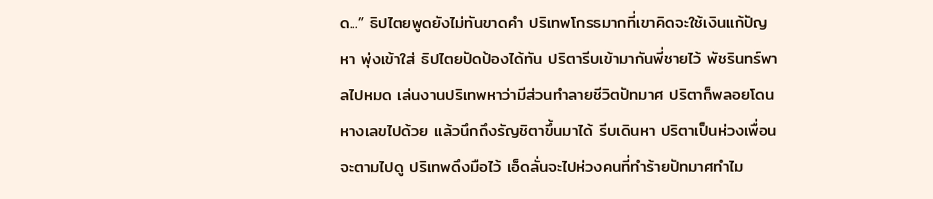ด...” ธิปไตยพูดยังไม่ทันขาดคำ ปริเทพโกรธมากที่เขาคิดจะใช้เงินแก้ปัญหา พุ่งเข้าใส่ ธิปไตยปัดป้องได้ทัน ปริตารีบเข้ามากันพี่ชายไว้ พัชรินทร์พาลไปหมด เล่นงานปริเทพหาว่ามีส่วนทำลายชีวิตปัทมาศ ปริตาก็พลอยโดนหางเลขไปด้วย แล้วนึกถึงรัญชิตาขึ้นมาได้ รีบเดินหา ปริตาเป็นห่วงเพื่อนจะตามไปดู ปริเทพดึงมือไว้ เอ็ดลั่นจะไปห่วงคนที่ทำร้ายปัทมาศทำไม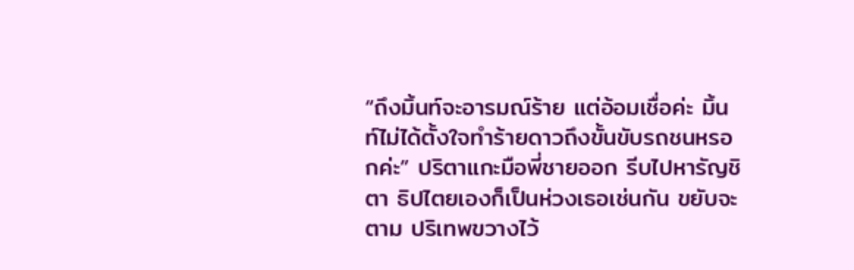“ถึงมิ้นท์จะอารมณ์ร้าย แต่อ้อมเชื่อค่ะ มิ้นท์ไม่ได้ตั้งใจทำร้ายดาวถึงขั้นขับรถชนหรอกค่ะ” ปริตาแกะมือพี่ชายออก รีบไปหารัญชิตา ธิปไตยเองก็เป็นห่วงเธอเช่นกัน ขยับจะตาม ปริเทพขวางไว้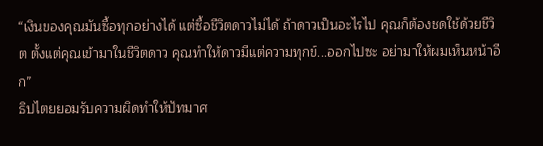“เงินของคุณมันซื้อทุกอย่างได้ แต่ซื้อชีวิตดาวไม่ได้ ถ้าดาวเป็นอะไรไป คุณก็ต้องชดใช้ด้วยชีวิต ตั้งแต่คุณเข้ามาในชีวิตดาว คุณทำให้ดาวมีแต่ความทุกข์...ออกไปซะ อย่ามาให้ผมเห็นหน้าอีก”
ธิปไตยยอมรับความผิดทำให้ปัทมาศ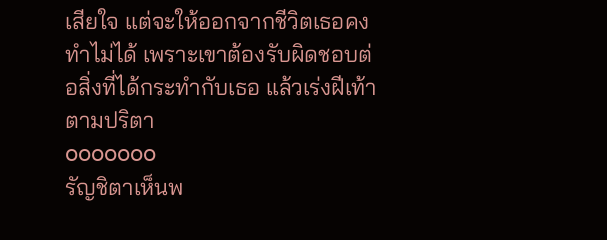เสียใจ แต่จะให้ออกจากชีวิตเธอคงทำไม่ได้ เพราะเขาต้องรับผิดชอบต่อสิ่งที่ได้กระทำกับเธอ แล้วเร่งฝีเท้าตามปริตา
ooooooo
รัญชิตาเห็นพ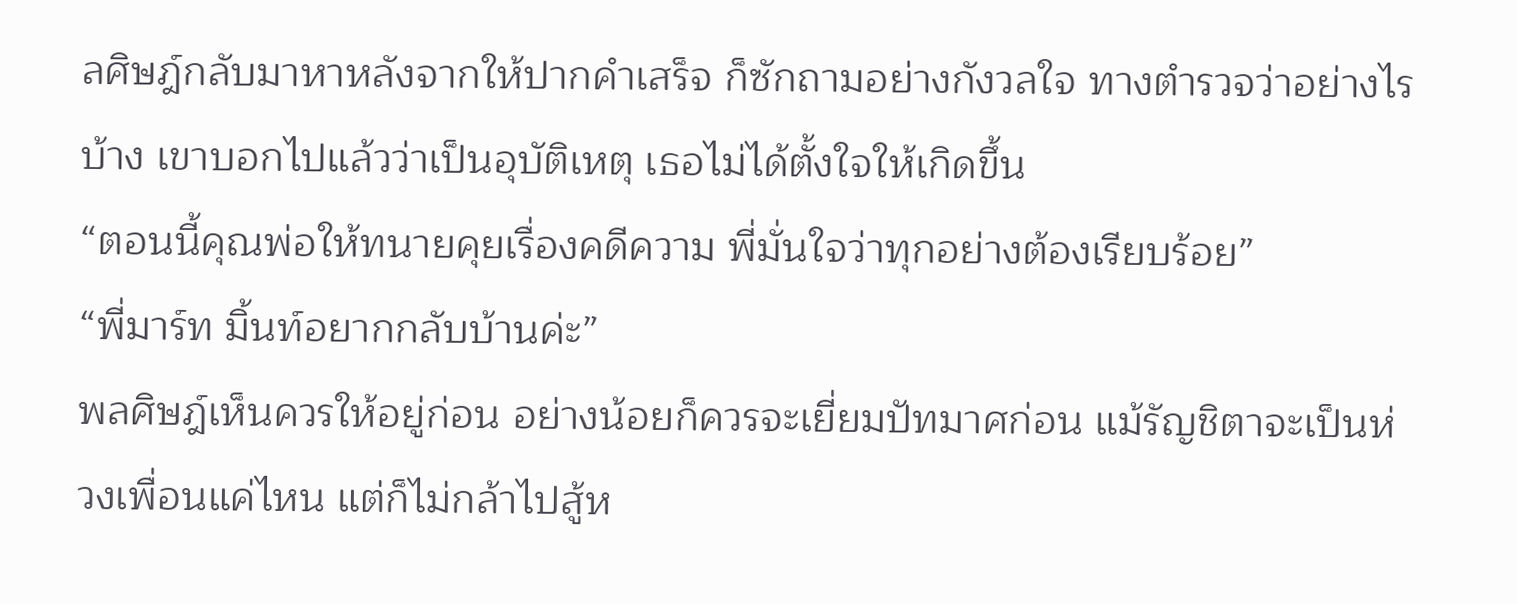ลศิษฎ์กลับมาหาหลังจากให้ปากคำเสร็จ ก็ซักถามอย่างกังวลใจ ทางตำรวจว่าอย่างไรบ้าง เขาบอกไปแล้วว่าเป็นอุบัติเหตุ เธอไม่ได้ตั้งใจให้เกิดขึ้น
“ตอนนี้คุณพ่อให้ทนายคุยเรื่องคดีความ พี่มั่นใจว่าทุกอย่างต้องเรียบร้อย”
“พี่มาร์ท มิ้นท์อยากกลับบ้านค่ะ”
พลศิษฎ์เห็นควรให้อยู่ก่อน อย่างน้อยก็ควรจะเยี่ยมปัทมาศก่อน แม้รัญชิตาจะเป็นห่วงเพื่อนแค่ไหน แต่ก็ไม่กล้าไปสู้ห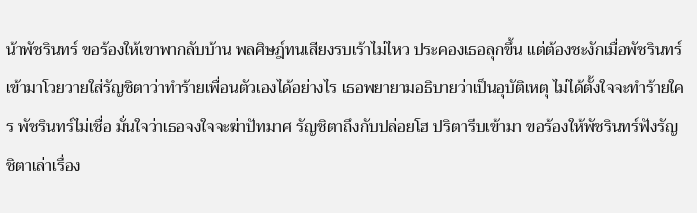น้าพัชรินทร์ ขอร้องให้เขาพากลับบ้าน พลศิษฎ์ทนเสียงรบเร้าไม่ไหว ประคองเธอลุกขึ้น แต่ต้องชะงักเมื่อพัชรินทร์เข้ามาโวยวายใส่รัญชิตาว่าทำร้ายเพื่อนตัวเองได้อย่างไร เธอพยายามอธิบายว่าเป็นอุบัติเหตุ ไม่ได้ตั้งใจจะทำร้ายใคร พัชรินทร์ไม่เชื่อ มั่นใจว่าเธอจงใจจะฆ่าปัทมาศ รัญชิตาถึงกับปล่อยโฮ ปริตารีบเข้ามา ขอร้องให้พัชรินทร์ฟังรัญชิตาเล่าเรื่อง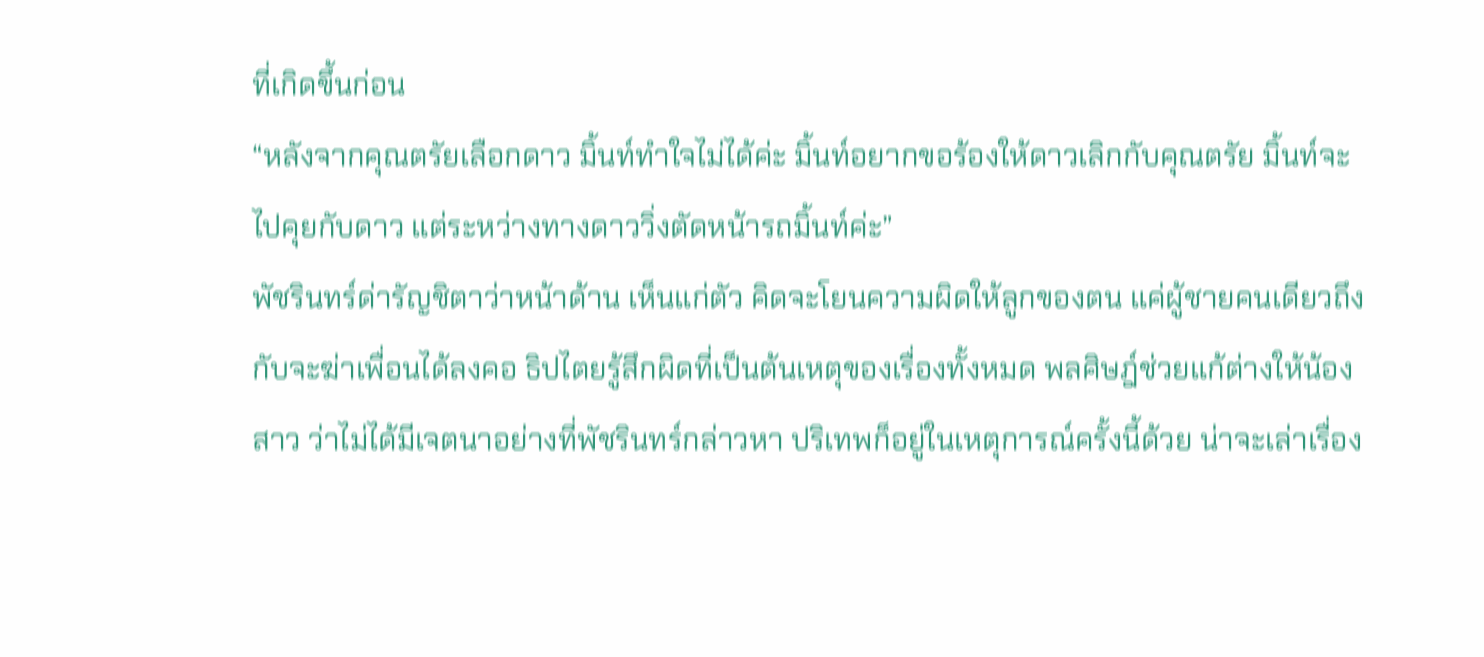ที่เกิดขึ้นก่อน
“หลังจากคุณตรัยเลือกดาว มิ้นท์ทำใจไม่ได้ค่ะ มิ้นท์อยากขอร้องให้ดาวเลิกกับคุณตรัย มิ้นท์จะไปคุยกับดาว แต่ระหว่างทางดาววิ่งตัดหน้ารถมิ้นท์ค่ะ”
พัชรินทร์ด่ารัญชิตาว่าหน้าด้าน เห็นแก่ตัว คิดจะโยนความผิดให้ลูกของตน แค่ผู้ชายคนเดียวถึงกับจะฆ่าเพื่อนได้ลงคอ ธิปไตยรู้สึกผิดที่เป็นต้นเหตุของเรื่องทั้งหมด พลศิษฎ์ช่วยแก้ต่างให้น้องสาว ว่าไม่ได้มีเจตนาอย่างที่พัชรินทร์กล่าวหา ปริเทพก็อยู่ในเหตุการณ์ครั้งนี้ด้วย น่าจะเล่าเรื่อง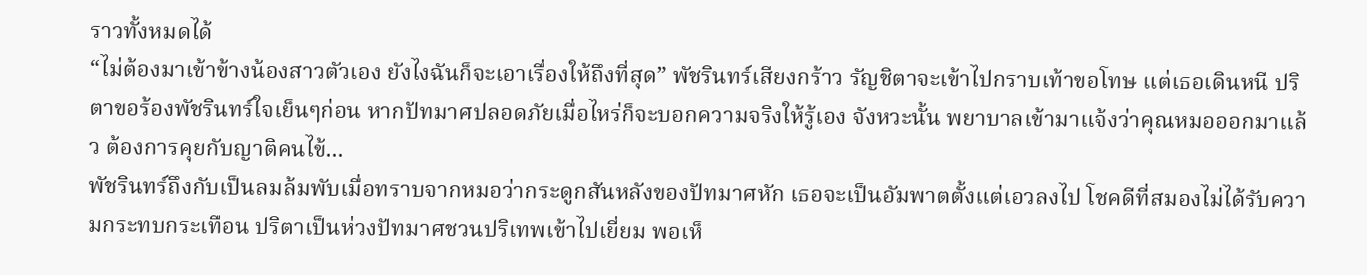ราวทั้งหมดได้
“ไม่ต้องมาเข้าข้างน้องสาวตัวเอง ยังไงฉันก็จะเอาเรื่องให้ถึงที่สุด” พัชรินทร์เสียงกร้าว รัญชิตาจะเข้าไปกราบเท้าขอโทษ แต่เธอเดินหนี ปริตาขอร้องพัชรินทร์ใจเย็นๆก่อน หากปัทมาศปลอดภัยเมื่อไหร่ก็จะบอกความจริงให้รู้เอง จังหวะนั้น พยาบาลเข้ามาแจ้งว่าคุณหมอออกมาแล้ว ต้องการคุยกับญาติคนไข้...
พัชรินทร์ถึงกับเป็นลมล้มพับเมื่อทราบจากหมอว่ากระดูกสันหลังของปัทมาศหัก เธอจะเป็นอัมพาตตั้งแต่เอวลงไป โชคดีที่สมองไม่ได้รับความกระทบกระเทือน ปริตาเป็นห่วงปัทมาศชวนปริเทพเข้าไปเยี่ยม พอเห็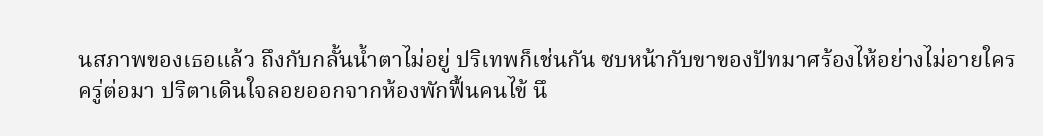นสภาพของเธอแล้ว ถึงกับกลั้นน้ำตาไม่อยู่ ปริเทพก็เช่นกัน ซบหน้ากับขาของปัทมาศร้องไห้อย่างไม่อายใคร
ครู่ต่อมา ปริตาเดินใจลอยออกจากห้องพักฟื้นคนไข้ นึ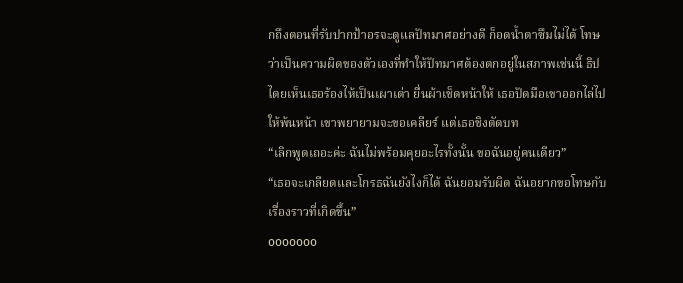กถึงตอนที่รับปากป้าอรจะดูแลปัทมาศอย่างดี ก็อดน้ำตาซึมไม่ได้ โทษว่าเป็นความผิดของตัวเองที่ทำให้ปัทมาศต้องตกอยู่ในสภาพเช่นนี้ ธิปไตยเห็นเธอร้องไห้เป็นเผาเต่า ยื่นผ้าเช็ดหน้าให้ เธอปัดมือเขาออกไล่ไปให้พ้นหน้า เขาพยายามจะขอเคลียร์ แต่เธอชิงตัดบท
“เลิกพูดเถอะค่ะ ฉันไม่พร้อมคุยอะไรทั้งนั้น ขอฉันอยู่คนเดียว”
“เธอจะเกลียดและโกรธฉันยังไงก็ได้ ฉันยอมรับผิด ฉันอยากขอโทษกับเรื่องราวที่เกิดขึ้น”
ooooooo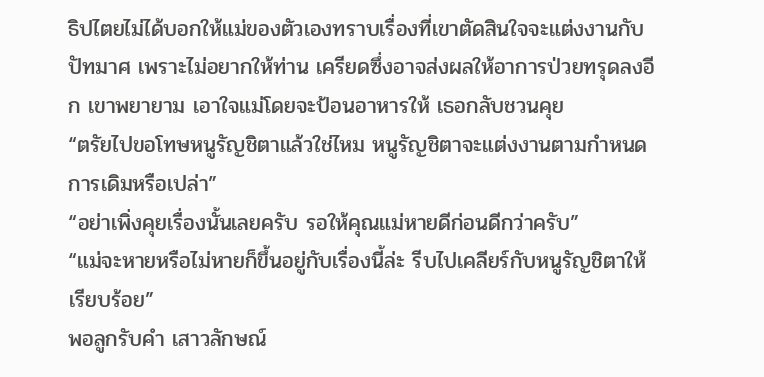ธิปไตยไม่ได้บอกให้แม่ของตัวเองทราบเรื่องที่เขาตัดสินใจจะแต่งงานกับปัทมาศ เพราะไม่อยากให้ท่าน เครียดซึ่งอาจส่งผลให้อาการป่วยทรุดลงอีก เขาพยายาม เอาใจแม่โดยจะป้อนอาหารให้ เธอกลับชวนคุย
“ตรัยไปขอโทษหนูรัญชิตาแล้วใช่ไหม หนูรัญชิตาจะแต่งงานตามกำหนดการเดิมหรือเปล่า”
“อย่าเพิ่งคุยเรื่องนั้นเลยครับ รอให้คุณแม่หายดีก่อนดีกว่าครับ”
“แม่จะหายหรือไม่หายก็ขึ้นอยู่กับเรื่องนี้ล่ะ รีบไปเคลียร์กับหนูรัญชิตาให้เรียบร้อย”
พอลูกรับคำ เสาวลักษณ์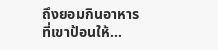ถึงยอมกินอาหารที่เขาป้อนให้...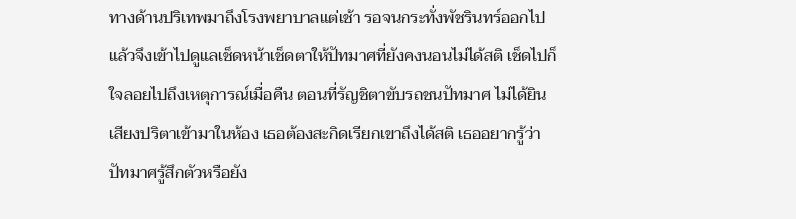ทางด้านปริเทพมาถึงโรงพยาบาลแต่เช้า รอจนกระทั่งพัชรินทร์ออกไปแล้วจึงเข้าไปดูแลเช็ดหน้าเช็ดตาให้ปัทมาศที่ยังคงนอนไม่ได้สติ เช็ดไปก็ใจลอยไปถึงเหตุการณ์เมื่อคืน ตอนที่รัญชิตาขับรถชนปัทมาศ ไม่ได้ยินเสียงปริตาเข้ามาในห้อง เธอต้องสะกิดเรียกเขาถึงได้สติ เธออยากรู้ว่าปัทมาศรู้สึกตัวหรือยัง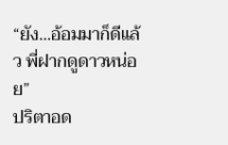“ยัง...อ้อมมาก็ดีแล้ว พี่ฝากดูดาวหน่อย”
ปริตาอด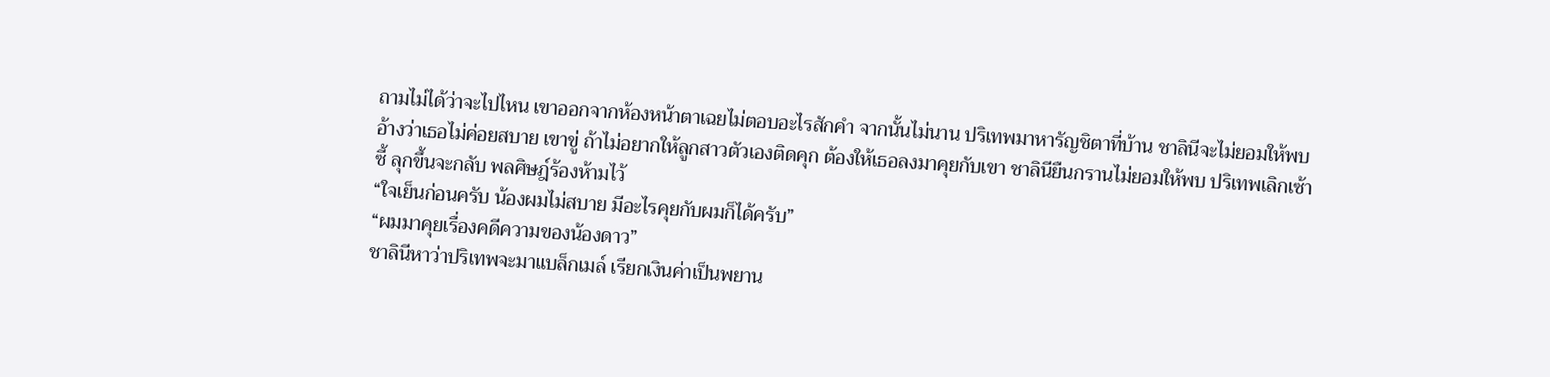ถามไม่ได้ว่าจะไปไหน เขาออกจากห้องหน้าตาเฉยไม่ตอบอะไรสักคำ จากนั้นไม่นาน ปริเทพมาหารัญชิตาที่บ้าน ชาลินีจะไม่ยอมให้พบ อ้างว่าเธอไม่ค่อยสบาย เขาขู่ ถ้าไม่อยากให้ลูกสาวตัวเองติดคุก ต้องให้เธอลงมาคุยกับเขา ชาลินียืนกรานไม่ยอมให้พบ ปริเทพเลิกเซ้าซี้ ลุกขึ้นจะกลับ พลศิษฎ์ร้องห้ามไว้
“ใจเย็นก่อนครับ น้องผมไม่สบาย มีอะไรคุยกับผมก็ได้ครับ”
“ผมมาคุยเรื่องคดีความของน้องดาว”
ชาลินีหาว่าปริเทพจะมาแบล็กเมล์ เรียกเงินค่าเป็นพยาน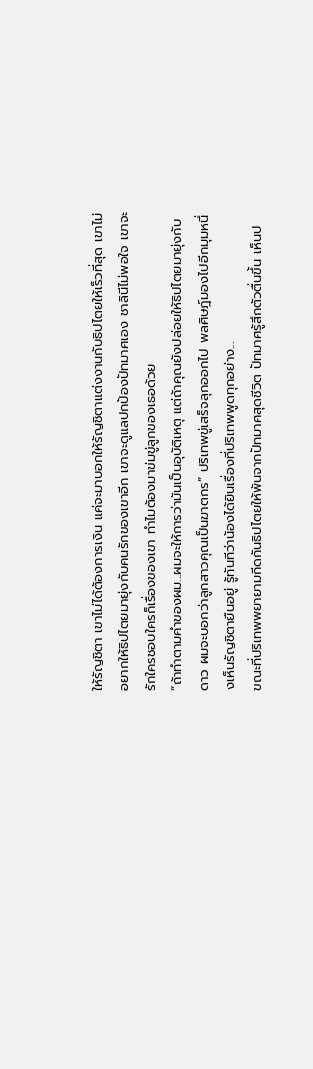ให้รัญชิตา เขาไม่ได้ต้องการเงิน แค่จะมาบอกให้รัญชิตาแต่งงานกับธิปไตยให้เร็วที่สุด เขาไม่อยากให้ธิปไตยมายุ่งกับคนรักของเขาอีก เขาจะดูแลปกป้องปัทมาศเอง ชาลินีไม่พอใจ เขาจะรักใครชอบใครก็เรื่องของเขา ทำไมต้องมาข่มขู่ลูกของเธอด้วย
“ถ้าทำตามคำของผม...ผมจะให้การว่ามันเป็นอุบัติเหตุ แต่ถ้าคุณยังปล่อยให้ธิปไตยมายุ่งกับดาว ผมจะบอกว่าลูกสาวคุณเป็นฆาตกร” ปริเทพขู่เสร็จลุกออกไป พลศิษฎ์มองไปอีกมุมหนึ่งเห็นรัญชิตายืนอยู่ รู้ทันทีว่าน้องได้ยินเรื่องที่ปริเทพพูดทุกอย่าง...
ขณะที่ปริเทพพยายามกีดกันธิปไตยให้พ้นจากปัทมาศสุดชีวิต ปัทมาศรู้สึกตัวตื่นขึ้น เห็นป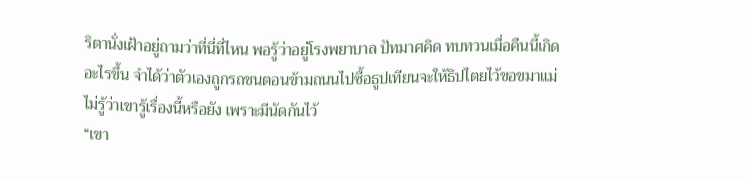ริตานั่งเฝ้าอยู่ถามว่าที่นี่ที่ไหน พอรู้ว่าอยู่โรงพยาบาล ปัทมาศคิด ทบทวนเมื่อคืนนี้เกิดอะไรขึ้น จำได้ว่าตัวเองถูกรถชนตอนข้ามถนนไปซื้อธูปเทียนจะให้ธิปไตยไว้ขอขมาแม่ ไม่รู้ว่าเขารู้เรื่องนี้หรือยัง เพราะมีนัดกันไว้
“เขา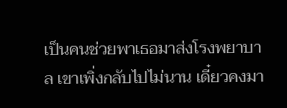เป็นคนช่วยพาเธอมาส่งโรงพยาบาล เขาเพิ่งกลับไปไม่นาน เดี๋ยวคงมา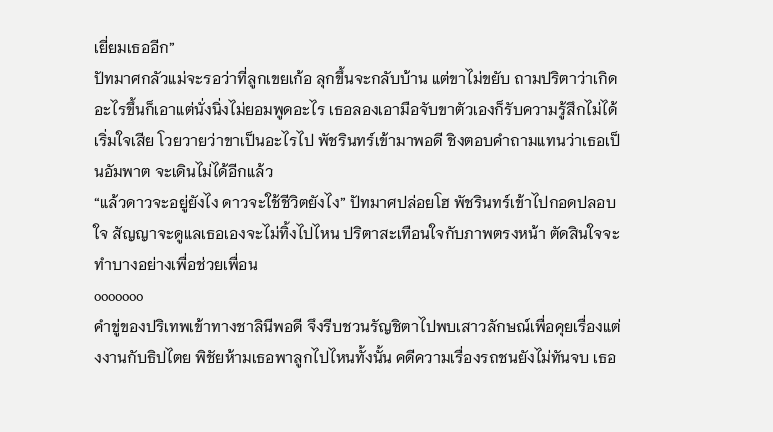เยี่ยมเธออีก”
ปัทมาศกลัวแม่จะรอว่าที่ลูกเขยเก้อ ลุกขึ้นจะกลับบ้าน แต่ขาไม่ขยับ ถามปริตาว่าเกิดอะไรขึ้นก็เอาแต่นั่งนิ่งไม่ยอมพูดอะไร เธอลองเอามือจับขาตัวเองก็รับความรู้สึกไม่ได้เริ่มใจเสีย โวยวายว่าขาเป็นอะไรไป พัชรินทร์เข้ามาพอดี ชิงตอบคำถามแทนว่าเธอเป็นอัมพาต จะเดินไม่ได้อีกแล้ว
“แล้วดาวจะอยู่ยังไง ดาวจะใช้ชีวิตยังไง” ปัทมาศปล่อยโฮ พัชรินทร์เข้าไปกอดปลอบใจ สัญญาจะดูแลเธอเองจะไม่ทิ้งไปไหน ปริตาสะเทือนใจกับภาพตรงหน้า ตัดสินใจจะทำบางอย่างเพื่อช่วยเพื่อน
ooooooo
คำขู่ของปริเทพเข้าทางชาลินีพอดี จึงรีบชวนรัญชิตาไปพบเสาวลักษณ์เพื่อคุยเรื่องแต่งงานกับธิปไตย พิชัยห้ามเธอพาลูกไปไหนทั้งนั้น คดีความเรื่องรถชนยังไม่ทันจบ เธอ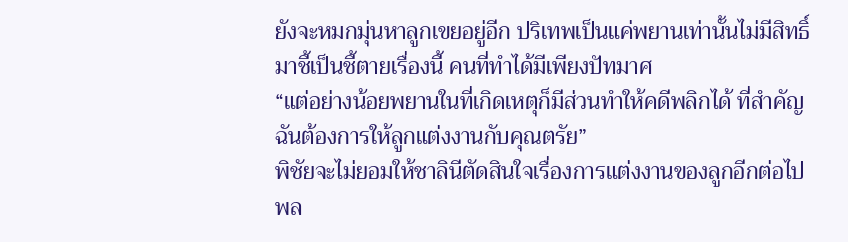ยังจะหมกมุ่นหาลูกเขยอยู่อีก ปริเทพเป็นแค่พยานเท่านั้นไม่มีสิทธิ์มาชี้เป็นชี้ตายเรื่องนี้ คนที่ทำได้มีเพียงปัทมาศ
“แต่อย่างน้อยพยานในที่เกิดเหตุก็มีส่วนทำให้คดีพลิกได้ ที่สำคัญฉันต้องการให้ลูกแต่งงานกับคุณตรัย”
พิชัยจะไม่ยอมให้ชาลินีตัดสินใจเรื่องการแต่งงานของลูกอีกต่อไป พล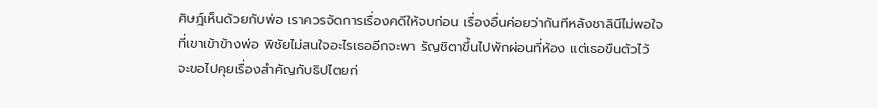ศิษฎ์เห็นด้วยกับพ่อ เราควรจัดการเรื่องคดีให้จบก่อน เรื่องอื่นค่อยว่ากันทีหลังชาลินีไม่พอใจที่เขาเข้าข้างพ่อ พิชัยไม่สนใจอะไรเธออีกจะพา รัญชิตาขึ้นไปพักผ่อนที่ห้อง แต่เธอขืนตัวไว้ จะขอไปคุยเรื่องสำคัญกับธิปไตยก่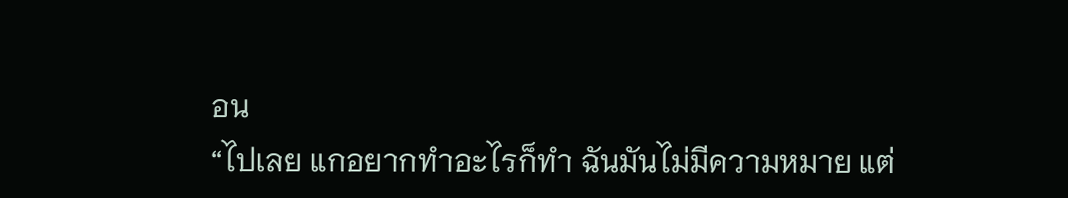อน
“ไปเลย แกอยากทำอะไรก็ทำ ฉันมันไม่มีความหมาย แต่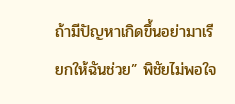ถ้ามีปัญหาเกิดขึ้นอย่ามาเรียกให้ฉันช่วย” พิชัยไม่พอใจ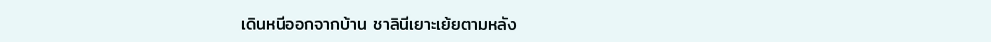เดินหนีออกจากบ้าน ชาลินีเยาะเย้ยตามหลัง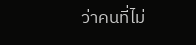ว่าคนที่ไม่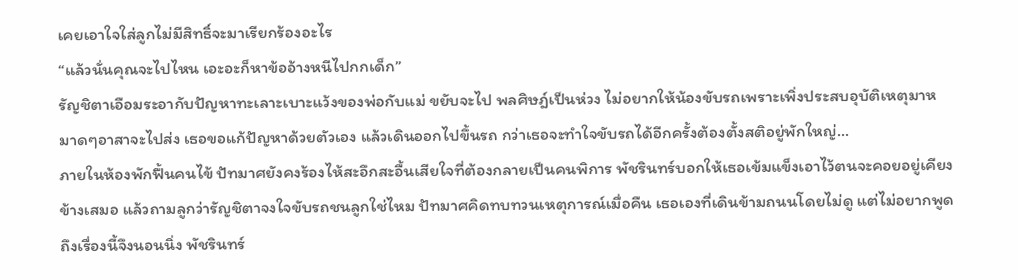เคยเอาใจใส่ลูกไม่มีสิทธิ์จะมาเรียกร้องอะไร
“แล้วนั่นคุณจะไปไหน เอะอะก็หาข้ออ้างหนีไปกกเด็ก”
รัญชิตาเอือมระอากับปัญหาทะเลาะเบาะแว้งของพ่อกับแม่ ขยับจะไป พลศิษฎ์เป็นห่วง ไม่อยากให้น้องขับรถเพราะเพิ่งประสบอุบัติเหตุมาหมาดๆอาสาจะไปส่ง เธอขอแก้ปัญหาด้วยตัวเอง แล้วเดินออกไปขึ้นรถ กว่าเธอจะทำใจขับรถได้อีกครั้งต้องตั้งสติอยู่พักใหญ่...
ภายในห้องพักฟื้นคนไข้ ปัทมาศยังคงร้องไห้สะอึกสะอื้นเสียใจที่ต้องกลายเป็นคนพิการ พัชรินทร์บอกให้เธอเข้มแข็งเอาไว้ตนจะคอยอยู่เคียงข้างเสมอ แล้วถามลูกว่ารัญชิตาจงใจขับรถชนลูกใช่ไหม ปัทมาศคิดทบทวนเหตุการณ์เมื่อคืน เธอเองที่เดินข้ามถนนโดยไม่ดู แต่ไม่อยากพูดถึงเรื่องนี้จึงนอนนิ่ง พัชรินทร์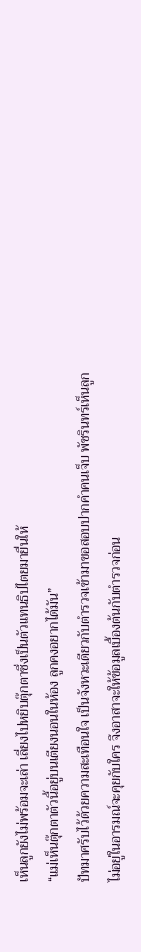เห็นลูกยังไม่พร้อมจะเล่า เลี่ยงไปหยิบตุ๊กตาซึ่งเป็นตัวแทนธิปไตยมายื่นให้
“แม่เห็นตุ๊กตาตัวนี้อยู่บนเตียงนอนในห้อง ลูกคงอยากได้มัน”
ปัทมาศรับไว้ด้วยความสะเทือนใจ เป็นจังหวะเดียวกับตำรวจเข้ามาขอสอบปากคำคนเจ็บ พัชรินทร์เห็นลูกไม่อยู่ในอารมณ์จะคุยกับใคร จึงอาสาจะให้ข้อมูลเบื้องต้นกับตำรวจก่อน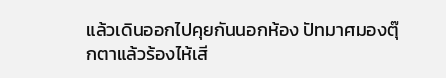แล้วเดินออกไปคุยกันนอกห้อง ปัทมาศมองตุ๊กตาแล้วร้องไห้เสี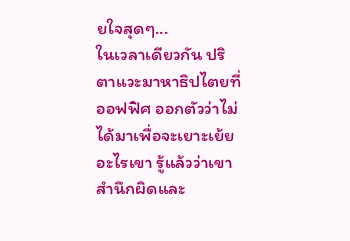ยใจสุดๆ...
ในเวลาเดียวกัน ปริตาแวะมาหาธิปไตยที่ออฟฟิศ ออกตัวว่าไม่ได้มาเพื่อจะเยาะเย้ยอะไรเขา รู้แล้วว่าเขาสำนึกผิดและ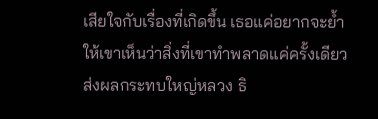เสียใจกับเรื่องที่เกิดขึ้น เธอแค่อยากจะย้ำให้เขาเห็นว่าสิ่งที่เขาทำพลาดแค่ครั้งเดียวส่งผลกระทบใหญ่หลวง ธิ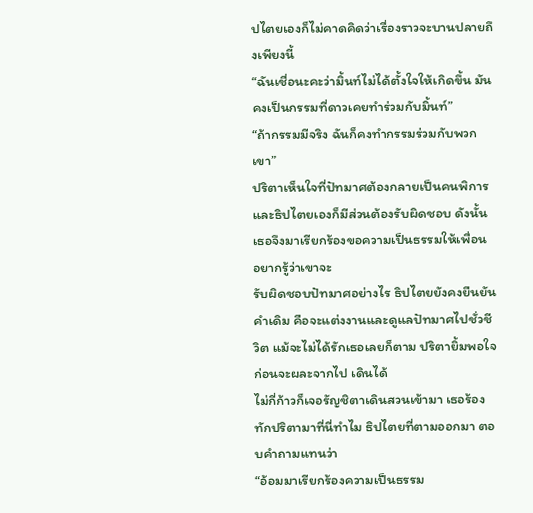ปไตยเองก็ไม่คาดคิดว่าเรื่องราวจะบานปลายถึงเพียงนี้
“ฉันเชื่อนะคะว่ามิ้นท์ไม่ได้ตั้งใจให้เกิดขึ้น มันคงเป็นกรรมที่ดาวเคยทำร่วมกับมิ้นท์”
“ถ้ากรรมมีจริง ฉันก็คงทำกรรมร่วมกับพวกเขา”
ปริตาเห็นใจที่ปัทมาศต้องกลายเป็นคนพิการและธิปไตยเองก็มีส่วนต้องรับผิดชอบ ดังนั้นเธอจึงมาเรียกร้องขอความเป็นธรรมให้เพื่อน อยากรู้ว่าเขาจะ
รับผิดชอบปัทมาศอย่างไร ธิปไตยยังคงยืนยันคำเดิม คือจะแต่งงานและดูแลปัทมาศไปชั่วชีวิต แม้จะไม่ได้รักเธอเลยก็ตาม ปริตายิ้มพอใจก่อนจะผละจากไป เดินได้
ไม่กี่ก้าวก็เจอรัญชิตาเดินสวนเข้ามา เธอร้องทักปริตามาที่นี่ทำไม ธิปไตยที่ตามออกมา ตอบคำถามแทนว่า
“อ้อมมาเรียกร้องความเป็นธรรม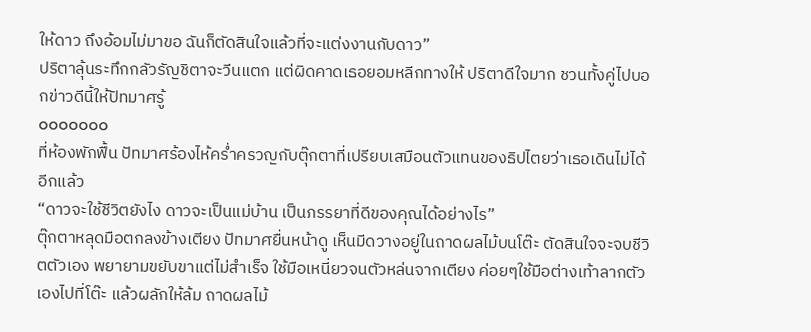ให้ดาว ถึงอ้อมไม่มาขอ ฉันก็ตัดสินใจแล้วที่จะแต่งงานกับดาว”
ปริตาลุ้นระทึกกลัวรัญชิตาจะวีนแตก แต่ผิดคาดเธอยอมหลีกทางให้ ปริตาดีใจมาก ชวนทั้งคู่ไปบอกข่าวดีนี้ให้ปัทมาศรู้
ooooooo
ที่ห้องพักฟื้น ปัทมาศร้องไห้คร่ำครวญกับตุ๊กตาที่เปรียบเสมือนตัวแทนของธิปไตยว่าเธอเดินไม่ได้อีกแล้ว
“ดาวจะใช้ชีวิตยังไง ดาวจะเป็นแม่บ้าน เป็นภรรยาที่ดีของคุณได้อย่างไร”
ตุ๊กตาหลุดมือตกลงข้างเตียง ปัทมาศยื่นหน้าดู เห็นมีดวางอยู่ในถาดผลไม้บนโต๊ะ ตัดสินใจจะจบชีวิตตัวเอง พยายามขยับขาแต่ไม่สำเร็จ ใช้มือเหนี่ยวจนตัวหล่นจากเตียง ค่อยๆใช้มือต่างเท้าลากตัวเองไปที่โต๊ะ แล้วผลักให้ล้ม ถาดผลไม้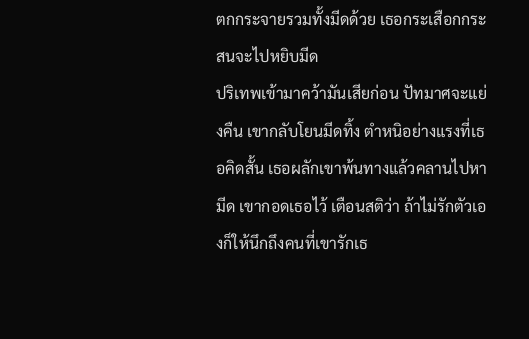ตกกระจายรวมทั้งมีดด้วย เธอกระเสือกกระสนจะไปหยิบมีด
ปริเทพเข้ามาคว้ามันเสียก่อน ปัทมาศจะแย่งคืน เขากลับโยนมีดทิ้ง ตำหนิอย่างแรงที่เธอคิดสั้น เธอผลักเขาพ้นทางแล้วคลานไปหามีด เขากอดเธอไว้ เตือนสติว่า ถ้าไม่รักตัวเองก็ให้นึกถึงคนที่เขารักเธ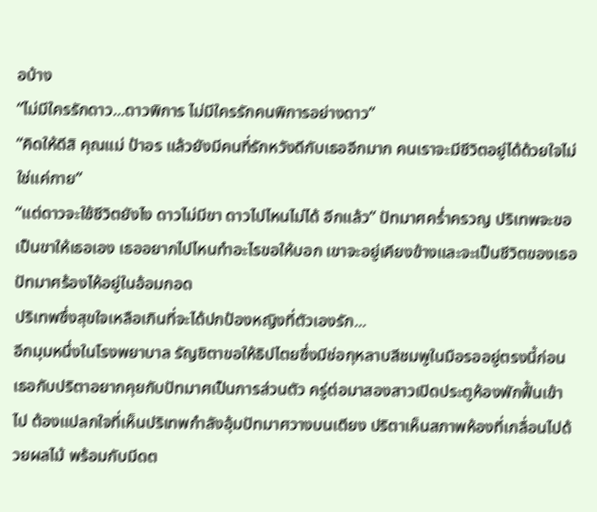อบ้าง
“ไม่มีใครรักดาว...ดาวพิการ ไม่มีใครรักคนพิการอย่างดาว”
“คิดให้ดีสิ คุณแม่ ป้าอร แล้วยังมีคนที่รักหวังดีกับเธออีกมาก คนเราจะมีชีวิตอยู่ได้ด้วยใจไม่ใช่แค่กาย”
“แต่ดาวจะใช้ชีวิตยังไง ดาวไม่มีขา ดาวไปไหนไม่ได้ อีกแล้ว” ปัทมาศคร่ำครวญ ปริเทพจะขอเป็นขาให้เธอเอง เธออยากไปไหนทำอะไรขอให้บอก เขาจะอยู่เคียงข้างและจะเป็นชีวิตของเธอ ปัทมาศร้องไห้อยู่ในอ้อมกอด
ปริเทพซึ่งสุขใจเหลือเกินที่จะได้ปกป้องหญิงที่ตัวเองรัก...
อีกมุมหนึ่งในโรงพยาบาล รัญชิตาขอให้ธิปไตยซึ่งมีช่อกุหลาบสีชมพูในมือรออยู่ตรงนี้ก่อน เธอกับปริตาอยากคุยกับปัทมาศเป็นการส่วนตัว ครู่ต่อมาสองสาวเปิดประตูห้องพักฟื้นเข้าไป ต้องแปลกใจที่เห็นปริเทพกำลังอุ้มปัทมาศวางบนเตียง ปริตาเห็นสภาพห้องที่เกลื่อนไปด้วยผลไม้ พร้อมกับมีดต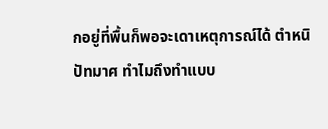กอยู่ที่พื้นก็พอจะเดาเหตุการณ์ได้ ตำหนิปัทมาศ ทำไมถึงทำแบบ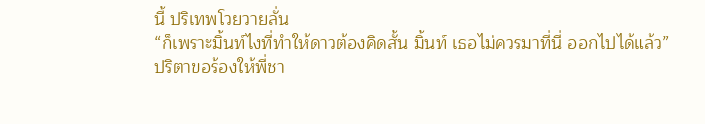นี้ ปริเทพโวยวายลั่น
“ก็เพราะมิ้นท์ไงที่ทำให้ดาวต้องคิดสั้น มิ้นท์ เธอไม่ควรมาที่นี่ ออกไปได้แล้ว”
ปริตาขอร้องให้พี่ชา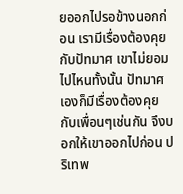ยออกไปรอข้างนอกก่อน เรามีเรื่องต้องคุยกับปัทมาศ เขาไม่ยอมไปไหนทั้งนั้น ปัทมาศเองก็มีเรื่องต้องคุยกับเพื่อนๆเช่นกัน จึงบอกให้เขาออกไปก่อน ปริเทพ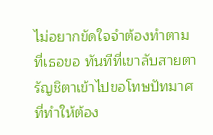ไม่อยากขัดใจจำต้องทำตามที่เธอขอ ทันทีที่เขาลับสายตา รัญชิตาเข้าไปขอโทษปัทมาศที่ทำให้ต้อง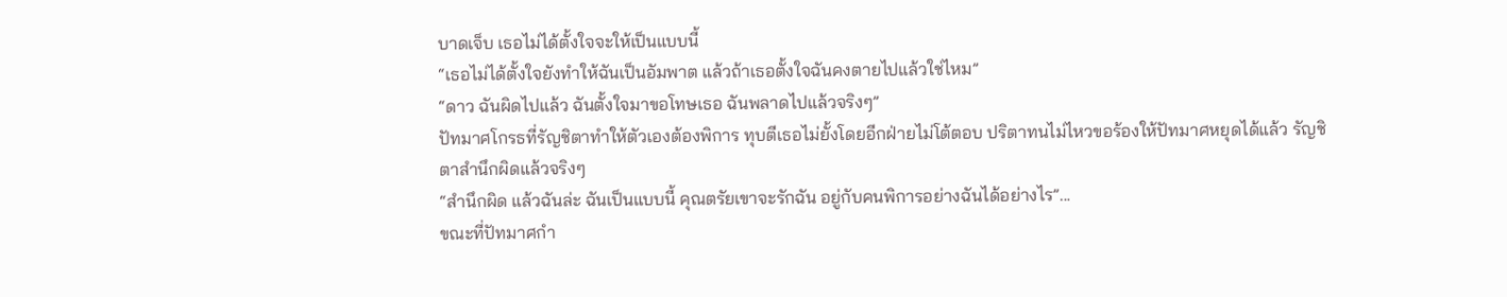บาดเจ็บ เธอไม่ได้ตั้งใจจะให้เป็นแบบนี้
“เธอไม่ได้ตั้งใจยังทำให้ฉันเป็นอัมพาต แล้วถ้าเธอตั้งใจฉันคงตายไปแล้วใช่ไหม”
“ดาว ฉันผิดไปแล้ว ฉันตั้งใจมาขอโทษเธอ ฉันพลาดไปแล้วจริงๆ”
ปัทมาศโกรธที่รัญชิตาทำให้ตัวเองต้องพิการ ทุบตีเธอไม่ยั้งโดยอีกฝ่ายไม่โต้ตอบ ปริตาทนไม่ไหวขอร้องให้ปัทมาศหยุดได้แล้ว รัญชิตาสำนึกผิดแล้วจริงๆ
“สำนึกผิด แล้วฉันล่ะ ฉันเป็นแบบนี้ คุณตรัยเขาจะรักฉัน อยู่กับคนพิการอย่างฉันได้อย่างไร”...
ขณะที่ปัทมาศกำ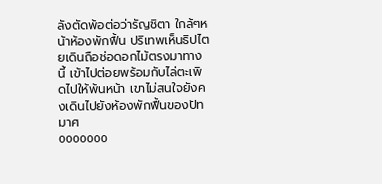ลังตัดพ้อต่อว่ารัญชิตา ใกล้ๆหน้าห้องพักฟื้น ปริเทพเห็นธิปไตยเดินถือช่อดอกไม้ตรงมาทางนี้ เข้าไปต่อยพร้อมกับไล่ตะเพิดไปให้พ้นหน้า เขาไม่สนใจยังคงเดินไปยังห้องพักฟื้นของปัทมาศ
ooooooo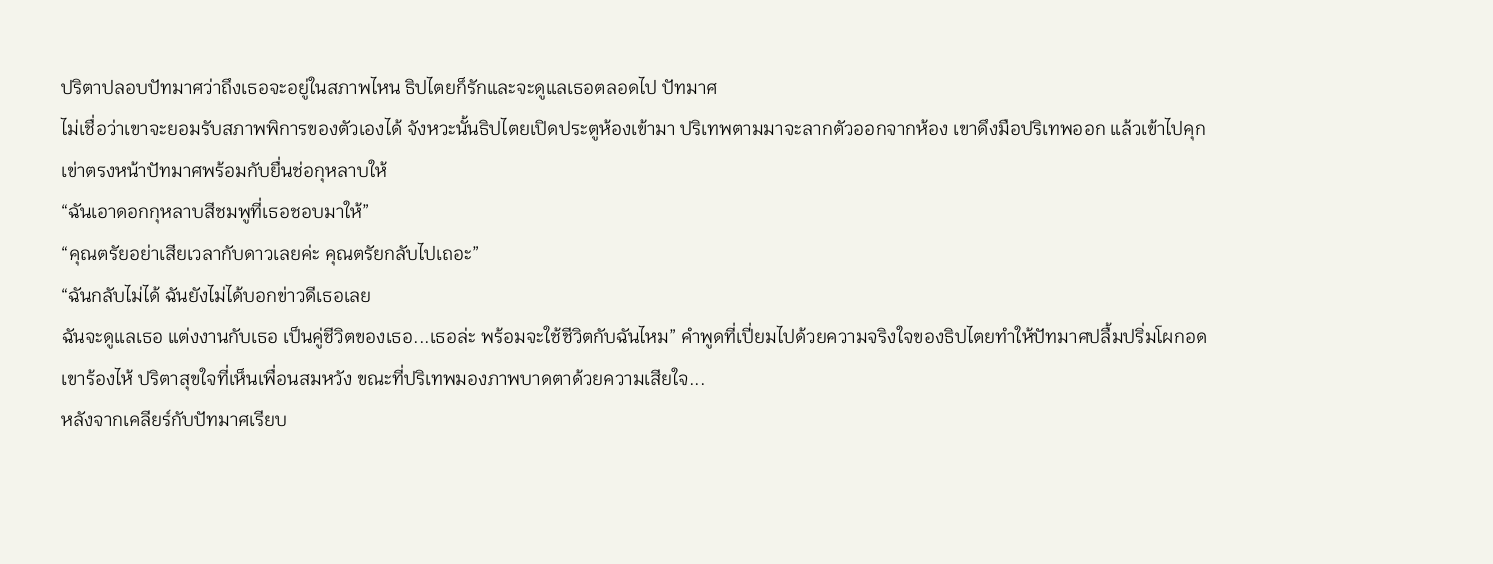ปริตาปลอบปัทมาศว่าถึงเธอจะอยู่ในสภาพไหน ธิปไตยก็รักและจะดูแลเธอตลอดไป ปัทมาศ
ไม่เชื่อว่าเขาจะยอมรับสภาพพิการของตัวเองได้ จังหวะนั้นธิปไตยเปิดประตูห้องเข้ามา ปริเทพตามมาจะลากตัวออกจากห้อง เขาดึงมือปริเทพออก แล้วเข้าไปคุกเข่าตรงหน้าปัทมาศพร้อมกับยื่นช่อกุหลาบให้
“ฉันเอาดอกกุหลาบสีชมพูที่เธอชอบมาให้”
“คุณตรัยอย่าเสียเวลากับดาวเลยค่ะ คุณตรัยกลับไปเถอะ”
“ฉันกลับไม่ได้ ฉันยังไม่ได้บอกข่าวดีเธอเลย
ฉันจะดูแลเธอ แต่งงานกับเธอ เป็นคู่ชีวิตของเธอ...เธอล่ะ พร้อมจะใช้ชีวิตกับฉันไหม” คำพูดที่เปี่ยมไปด้วยความจริงใจของธิปไตยทำให้ปัทมาศปลื้มปริ่มโผกอดเขาร้องไห้ ปริตาสุขใจที่เห็นเพื่อนสมหวัง ขณะที่ปริเทพมองภาพบาดตาด้วยความเสียใจ...
หลังจากเคลียร์กับปัทมาศเรียบ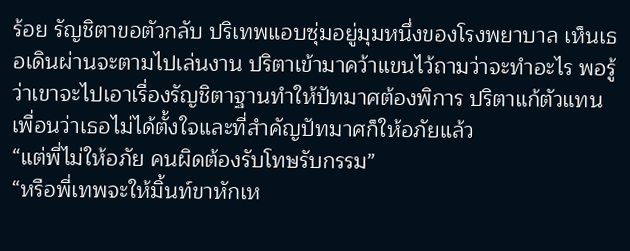ร้อย รัญชิตาขอตัวกลับ ปริเทพแอบซุ่มอยู่มุมหนึ่งของโรงพยาบาล เห็นเธอเดินผ่านจะตามไปเล่นงาน ปริตาเข้ามาคว้าแขนไว้ถามว่าจะทำอะไร พอรู้ว่าเขาจะไปเอาเรื่องรัญชิตาฐานทำให้ปัทมาศต้องพิการ ปริตาแก้ตัวแทนเพื่อนว่าเธอไม่ได้ตั้งใจและที่สำคัญปัทมาศก็ให้อภัยแล้ว
“แต่พี่ไม่ให้อภัย คนผิดต้องรับโทษรับกรรม”
“หรือพี่เทพจะให้มิ้นท์ขาหักเห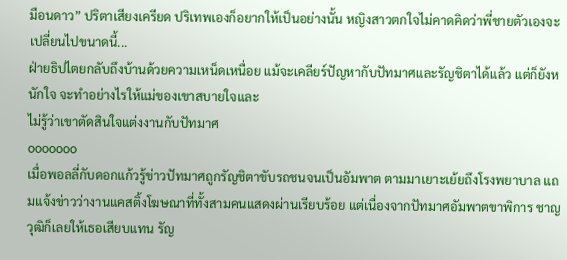มือนดาว” ปริตาเสียงเครียด ปริเทพเองก็อยากให้เป็นอย่างนั้น หญิงสาวตกใจไม่คาดคิดว่าพี่ชายตัวเองจะเปลี่ยนไปขนาดนี้...
ฝ่ายธิปไตยกลับถึงบ้านด้วยความเหน็ดเหนื่อย แม้จะเคลียร์ปัญหากับปัทมาศและรัญชิตาได้แล้ว แต่ก็ยังหนักใจ จะทำอย่างไรให้แม่ของเขาสบายใจและ
ไม่รู้ว่าเขาตัดสินใจแต่งงานกับปัทมาศ
ooooooo
เมื่อพอลลี่กับดอกแก้วรู้ข่าวปัทมาศถูกรัญชิตาขับรถชนจนเป็นอัมพาต ตามมาเยาะเย้ยถึงโรงพยาบาล แถมแจ้งข่าวว่างานแคสติ้งโฆษณาที่ทั้งสามคนแสดงผ่านเรียบร้อย แต่เนื่องจากปัทมาศอัมพาตขาพิการ ชาญวุฒิก็เลยให้เธอเสียบแทน รัญ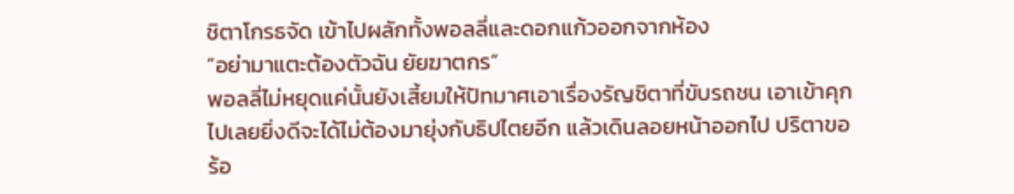ชิตาโกรธจัด เข้าไปผลักทั้งพอลลี่และดอกแก้วออกจากห้อง
“อย่ามาแตะต้องตัวฉัน ยัยฆาตกร”
พอลลี่ไม่หยุดแค่นั้นยังเสี้ยมให้ปัทมาศเอาเรื่องรัญชิตาที่ขับรถชน เอาเข้าคุกไปเลยยิ่งดีจะได้ไม่ต้องมายุ่งกับธิปไตยอีก แล้วเดินลอยหน้าออกไป ปริตาขอร้อ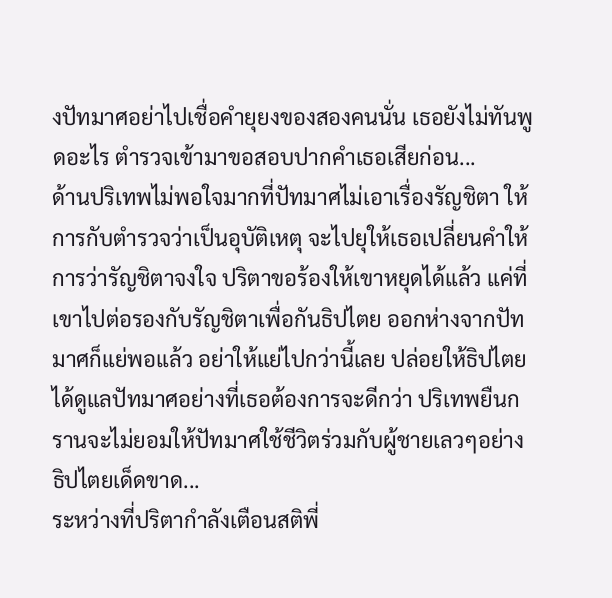งปัทมาศอย่าไปเชื่อคำยุยงของสองคนนั่น เธอยังไม่ทันพูดอะไร ตำรวจเข้ามาขอสอบปากคำเธอเสียก่อน...
ด้านปริเทพไม่พอใจมากที่ปัทมาศไม่เอาเรื่องรัญชิตา ให้การกับตำรวจว่าเป็นอุบัติเหตุ จะไปยุให้เธอเปลี่ยนคำให้การว่ารัญชิตาจงใจ ปริตาขอร้องให้เขาหยุดได้แล้ว แค่ที่เขาไปต่อรองกับรัญชิตาเพื่อกันธิปไตย ออกห่างจากปัทมาศก็แย่พอแล้ว อย่าให้แย่ไปกว่านี้เลย ปล่อยให้ธิปไตยได้ดูแลปัทมาศอย่างที่เธอต้องการจะดีกว่า ปริเทพยืนกรานจะไม่ยอมให้ปัทมาศใช้ชีวิตร่วมกับผู้ชายเลวๆอย่างธิปไตยเด็ดขาด...
ระหว่างที่ปริตากำลังเตือนสติพี่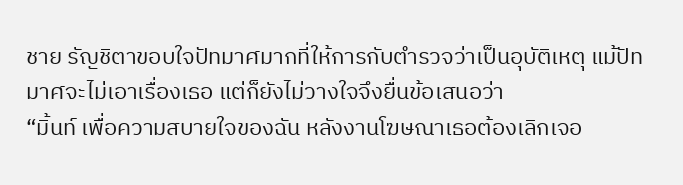ชาย รัญชิตาขอบใจปัทมาศมากที่ให้การกับตำรวจว่าเป็นอุบัติเหตุ แม้ปัทมาศจะไม่เอาเรื่องเธอ แต่ก็ยังไม่วางใจจึงยื่นข้อเสนอว่า
“มิ้นท์ เพื่อความสบายใจของฉัน หลังงานโฆษณาเธอต้องเลิกเจอ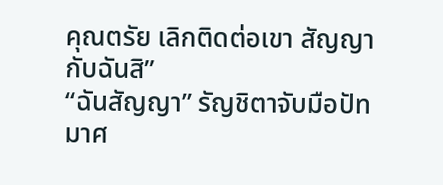คุณตรัย เลิกติดต่อเขา สัญญากับฉันสิ”
“ฉันสัญญา” รัญชิตาจับมือปัทมาศ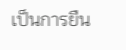เป็นการยืน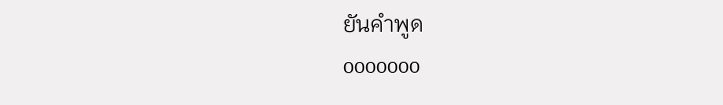ยันคำพูด
ooooooo